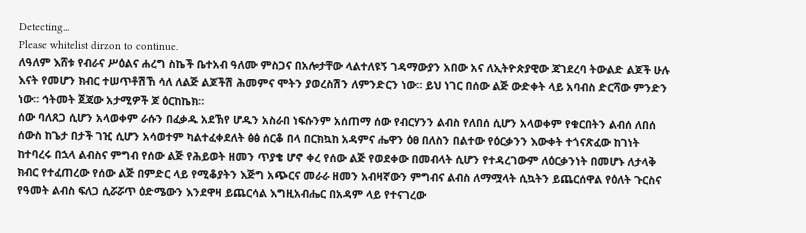Detecting...
Please whitelist dirzon to continue.
ለዓለም እሸቱ የብራና ሥዕልና ሐረግ ስኬች ቤተአብ ዓለሙ ምስጋና በአሎታቸው ላልተለዩኝ ገዳማውያን አበው አና ለኢትዮጵያዊው ጃገደረባ ትውልድ ልጆች ሁሉ እናት የመሆን ክብር ተሠጥቶሽኸ ሳለ ለልጅ ልጆችሽ ሕመምና ሞትን ያወረስሽን ለምንድርን ነው። ይህ ነገር በሰው ልጅ ውድቀት ላይ አባብስ ድርሻው ምንድን ነው። ኅትመት ጀጃው አታሚዎች ጆ ዕርከኬክ።
ሰው ባለጸጋ ሲሆን አላወቀም ራሱን በፈቃዱ አደኽየ ሆዱን አስራበ ነፍሱንም አሰጠማ ሰው የብርሃንን ልብስ የለበሰ ሲሆን አላወቀም የቁርበትን ልብሰ ለበሰ ሰውስ ከጌታ በታች ገዢ ሲሆን አሳወተም ካልተፈቀደለት ፅፅ ሰርቆ በላ በርክኳከ አዳምና ሔዋን ዕፀ በለስን በልተው የዕርቃንን እውቀት ተጎናጽፈው ከገነት ከተባረሩ በኋላ ልብስና ምግብ የሰው ልጅ የሕይወት ዘመን ጥያቄ ሆኖ ቀረ የሰው ልጅ የወደቀው በመብላት ሲሆን የተዳረገውም ለዕርቃንነት በመሆኑ ለታላቅ ክብር የተፈጠረው የሰው ልጅ በምድር ላይ የሚቆያትን እጅግ አጭርና መራራ ዘመን አብዛኛውን ምግብና ልብስ ለማሟላት ሲኳትን ይጨርሰዋል የዕለት ጉርስና የዓመት ልብስ ፍለጋ ሲሯሯጥ ዕድሜውን እንደዋዛ ይጨርሳል እግዚአብሔር በአዳም ላይ የተናገረው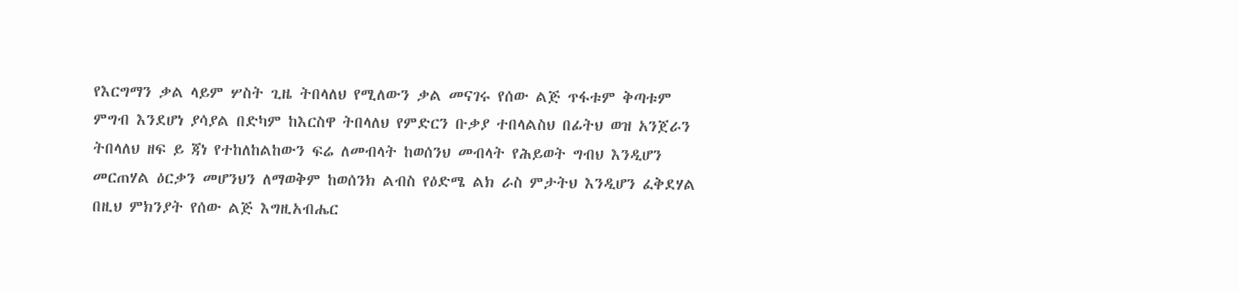የእርግማን ቃል ላይም ሦስት ጊዜ ትበላለህ የሚለውን ቃል መናገሩ የሰው ልጅ ጥፋቱም ቅጣቱም ምግብ እንደሆነ ያሳያል በድካም ከእርስዋ ትበላለህ የምድርን ቡቃያ ተበላልስህ በፊትህ ወዝ አንጀራን ትበላለህ ዘፍ ይ ጃነ የተከለከልከውን ፍሬ ለመብላት ከወሰንህ መብላት የሕይወት ግብህ እንዲሆን መርጠሃል ዕርቃን መሆንህን ለማወቅም ከወሰንክ ልብስ የዕድሜ ልክ ራስ ምታትህ እንዲሆን ፈቅደሃል በዚህ ምክንያት የሰው ልጅ እግዚአብሔር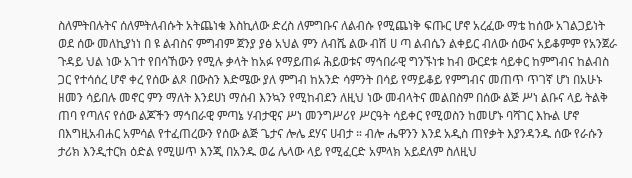ስለምትበሉትና ሰለምትለብሱት አትጨነቁ እስኪለው ድረስ ለምግቡና ለልብሱ የሚጨነቅ ፍጡር ሆኖ አረፈው ማቴ ከሰው አገልጋይነት ወደ ሰው መለኪያነነ በ ዩ ልብስና ምግብም ጀንያ ያፅ አህል ምን ለብሼ ልው ብሽ ሀ ጣ ልብሴን ልቀይር ብለው ሰውና አይቆምም የአንጀራ ጉዳይ ህል ነው አገተ የበሳኸውን የሚሉ ቃላት ከአፉ የማይጠፉ ሕይወቱና ማኅበራዊ ግንኙነቱ ከብ ውርደቱ ሳይቀር ከምግብና ከልብስ ጋር የተሳሰረ ሆኖ ቀረ የሰው ልጾ በውስን እድሜው ያለ ምግብ ከአንድ ሳምንት በሳይ የማይቆይ የምግብና መጠጥ ጥገኛ ሆነ በአሁኑ ዘመን ሳይበሉ መኖር ምን ማለት እንደሀነ ማሰብ እንኳን የሚከብደን ለዚህ ነው መብላትና መልበስም በሰው ልጅ ሥነ ልቡና ላይ ትልቅ ጠባ የጣለና የሰው ልጆችን ማኅበራዊ ምጣኔ ሃብታዊና ሥነ መንግሥሪየ ሥርዓት ሳይቀር የሚወስን ከመሆኑ ባሻገር እኩል ሆኖ በእግዚአብሐር አምሳል የተፈጠረውን የሰው ልጅ ጌታና ሎሌ ደሃና ሀብታ ። ብሎ ሔዋንን እንደ አዲስ ጠየቃት እያንዳንዱ ሰው የራሱን ታሪክ እንዲተርክ ዕድል የሚሠጥ እንጂ በአንዱ ወሬ ሌላው ላይ የሚፈርድ አምላክ አይደለም ስለዚህ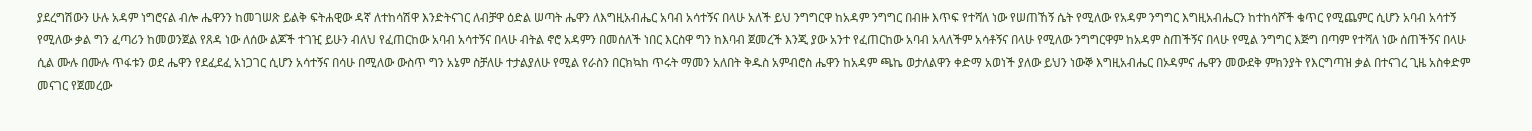ያደረግሽውን ሁሉ አዳም ነግሮናል ብሎ ሔዋንን ከመገሠጽ ይልቅ ፍትሐዊው ዳኛ ለተከሳሽዋ እንድትናገር ለብቻዋ ዕድል ሠጣት ሔዋን ለእግዚአብሔር አባብ አሳተኝና በላሁ አለች ይህ ንግግርዋ ከአዳም ንግግር በብዙ እጥፍ የተሻለ ነው የሠጠኸኝ ሴት የሚለው የአዳም ንግግር እግዚአብሔርን ከተከሳሾች ቁጥር የሚጨምር ሲሆን አባብ አሳተኝ የሚለው ቃል ግን ፈጣሪን ከመወንጀል የጸዳ ነው ለሰው ልጆች ተገዢ ይሁን ብለህ የፈጠርከው አባብ አሳተኝና በላሁ ብትል ኖሮ አዳምን በመሰለች ነበር እርስዋ ግን ከእባብ ጀመረች እንጂ ያው አንተ የፈጠርከው አባብ አላለችም አሳቶኝና በላሁ የሚለው ንግግርዋም ከአዳም ስጠችኝና በላሁ የሚል ንግግር እጅግ በጣም የተሻለ ነው ሰጠችኝና በላሁ ሲል ሙሉ በሙሉ ጥፋቱን ወደ ሔዋን የደፈደፈ አነጋገር ሲሆን አሳተኝና በሳሁ በሚለው ውስጥ ግን አኔም ስቻለሁ ተታልያለሁ የሚል የራስን በርክኳከ ጥሩት ማመን አለበት ቅዱስ አምብሮስ ሔዋን ከአዳም ጫኬ ወታለልዋን ቀድማ አወነች ያለው ይህን ነውኞ እግዚአብሔር በኦዳምና ሔዋን መውደቅ ምክንያት የእርግጣዝ ቃል በተናገረ ጊዜ አስቀድም መናገር የጀመረው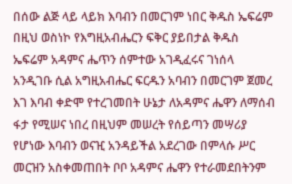በሰው ልጅ ላይ ላይክ እባብን በመርገም ነበር ቅዱስ ኤፍሬም በዚህ ወስነኮ የእግዚአብሔርን ፍቅር ያይበታል ቅዱስ ኤፍሬም አዳምና ሔጥን ሰምተው አገዲፈሩና ገነሰላ አንዲገቡ ሲል አግዚአብሔር ፍርዱን አባብን በመርገም ጀመረ እገ እባብ ቀድሞ የተረገመበት ሁኔታ ለአዳምና ሔዋን ለማሰብ ፋታ የሚሠና ነበረ በዚህም መሠረት የሰይጣን መሣሪያ የሆነው እባብን ወናዢ አንዳይችል አደረገው በምላሱ ሥር መርዝን አስቀመጠበት ቦቦ አዳምና ሔዋን የተራመደበትንም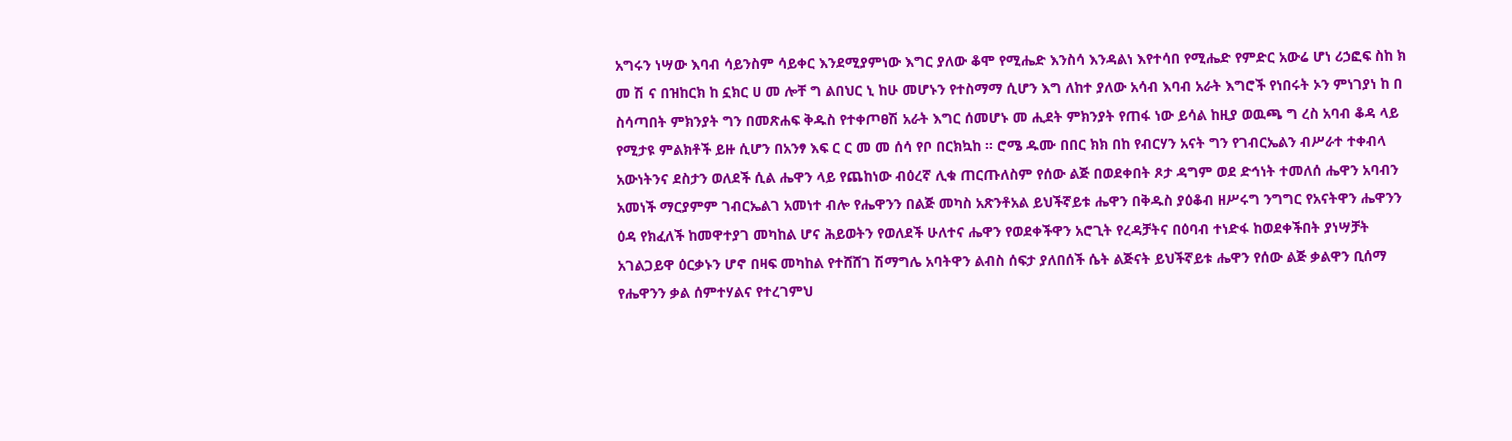አግሩን ነሣው እባብ ሳይንስም ሳይቀር እንደሚያምነው እግር ያለው ቆሞ የሚሔድ እንስሳ እንዳልነ እየተሳበ የሚሔድ የምድር አውሬ ሆነ ሪኃፎፍ ስከ ክ መ ሽ ና በዝከርክ ከ ኗክር ሀ መ ሎቸ ግ ልበህር ኒ ከሁ መሆኑን የተስማማ ሲሆን እግ ለከተ ያለው አሳብ እባብ አራት እግሮች የነበሩት ኦን ምነገያነ ከ በ ስሳጣበት ምክንያት ግን በመጽሐፍ ቅዱስ የተቀጦፀሽ አራት እግር ሰመሆኑ መ ሒደት ምክንያት የጠፋ ነው ይሳል ከዚያ ወዉጫ ግ ረስ አባብ ቆዳ ላይ የሚታዩ ምልክቶች ይዙ ሲሆን በአንፃ እፍ ር ር መ መ ሰሳ የቦ በርክኳከ ። ሮሜ ዱሙ በበር ክክ በከ የብርሃን አናት ግን የገብርኤልን ብሥራተ ተቀብላ አውነትንና ደስታን ወለደች ሲል ሔዋን ላይ የጨከነው ብዕረኛ ሊቁ ጠርጡለስም የሰው ልጅ በወደቀበት ጾታ ዳግም ወደ ድኅነት ተመለሰ ሔዋን አባብን አመነች ማርያምም ገብርኤልገ አመነተ ብሎ የሔዋንን በልጅ መካስ አጽንቶአል ይህችኛይቱ ሔዋን በቅዱስ ያዕቆብ ዘሥሩግ ንግግር የአናትዋን ሔዋንን ዕዳ የክፈለች ከመዋተያገ መካከል ሆና ሕይወትን የወለደች ሁለተና ሔዋን የወደቀችዋን አሮጊት የረዳቻትና በዕባብ ተነድፋ ከወደቀችበት ያነሣቻት አገልጋይዋ ዕርቃኑን ሆኖ በዛፍ መካከል የተሸሸገ ሽማግሌ አባትዋን ልብስ ሰፍታ ያለበሰች ሴት ልጅናት ይህችኛይቱ ሔዋን የሰው ልጅ ቃልዋን ቢሰማ የሔዋንን ቃል ሰምተሃልና የተረገምህ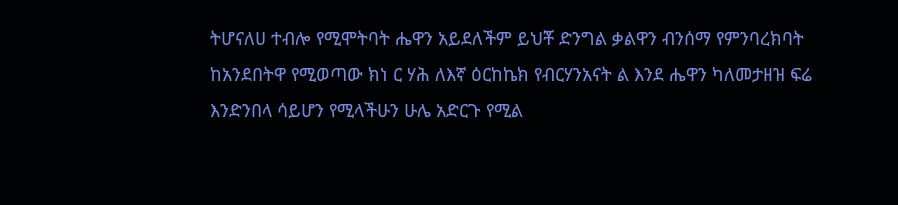ትሆናለሀ ተብሎ የሚሞትባት ሔዋን አይደለችም ይህቾ ድንግል ቃልዋን ብንሰማ የምንባረክባት ከአንደበትዋ የሚወጣው ክነ ር ሃሕ ለእኛ ዕርከኬክ የብርሃንአናት ል እንደ ሔዋን ካለመታዘዝ ፍሬ እንድንበላ ሳይሆን የሚላችሁን ሁሌ አድርጉ የሚል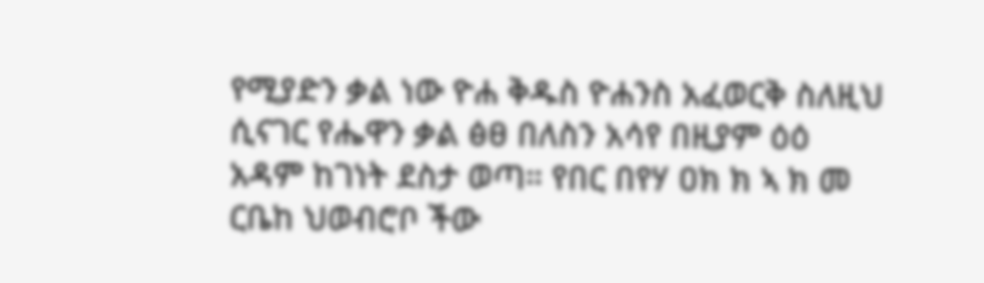የሚያድን ቃል ነው ዮሐ ቅዱስ ዮሐንስ አፈወርቅ ስለዚህ ሲናገር የሔዋን ቃል ፅፀ በለስን አሳየ በዚያም ዕዕ አዳም ከገነት ደስታ ወጣ። የበር በየሃ ዐክ ክ ኣ ክ መ ርቤከ ህወብሮቦ ችው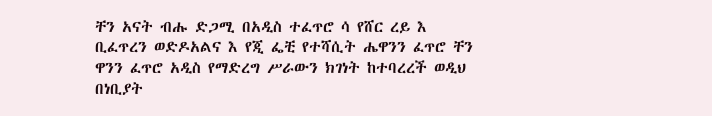ቸን አናት ብሑ ድጋሚ በአዲስ ተፈጥሮ ሳ የሸር ረይ እ ቢፈጥረን ወድዶአልና እ የጂ ፌቺ የተሻሲት ሔዋንን ፈጥሮ ቸን ዋንን ፈጥሮ አዲስ የማድረግ ሥራውን ክገነት ከተባረረች ወዲህ በነቢያት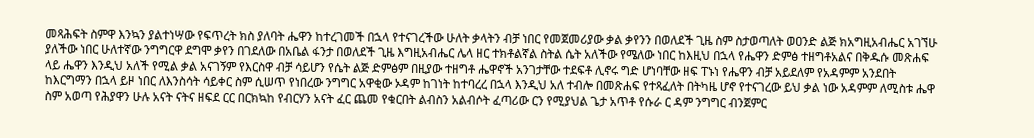መጻሕፍት ስምዋ እንኳን ያልተነሣው የፍጥረት ክስ ያለባት ሔዋን ከተረገመች በኋላ የተናገረችው ሁለት ቃላትን ብቻ ነበር የመጀመሪያው ቃል ቃየንን በወለደች ጊዜ ስም ስታወጣለት ወዐንድ ልጅ ክአግዚአብሔር አገኘሁ ያለችው ነበር ሁለተኛው ንግግርዋ ደግሞ ቃየን በገደለው በአቤል ፋንታ በወለደች ጊዜ እግዚአብሔር ሌላ ዘር ተክቶልኛል ስትል ሴት አለችው የሜለው ነበር ከእዚህ በኋላ የሔዋን ድምፅ ተዘግቶአልና በቅዱሱ መጽሐፍ ላይ ሔዋን እንዲህ አለች የሚል ቃል አናገኝም የእርስዋ ብቻ ሳይሆን የሴት ልጅ ድምፅም በዚያው ተዘግቶ ሔዋኖች አንገታቸው ተደፍቶ ሊኖሩ ግድ ሆነባቸው ዘፍ ፐኑነ የሔዋን ብቻ አይደለም የአዳምም አንደበት ከእርግማን በኋላ ይዞ ነበር ለእንስሳት ሳይቀር ስም ሲሠጥ የነበረው ንግግር አዋቂው ኦዳም ከገነት ከተባረረ በኋላ እንዲህ አለ ተብሎ በመጽሐፍ የተጻፈለት በትካዜ ሆኖ የተናገረው ይህ ቃል ነው አዳምም ለሚስቱ ሔዋ ስም አወጣ የሕያዋን ሁሉ አናት ናትና ዘፍደ ርር በርክኳከ የብርሃን አናት ፈር ጨመ የቁርበት ልብስን አልብሶት ፈጣሪው ርን የሚያህል ጌታ አጥቶ የሱራ ር ዳም ንግግር ብንጀምር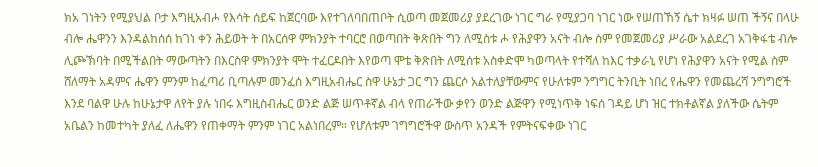ክአ ገነትን የሚያህል ቦታ እግዚአብሖ የእሳት ሰይፍ ከጀርባው እየተገለባበጠቦት ሲወጣ መጀመሪያ ያደረገው ነገር ግራ የሚያጋባ ነገር ነው የሠጠኸኝ ሴተ ክዛፉ ሠጠ ችኝና በላሁ ብሎ ሔዋንን እንዳልከሰሰ ከገነ ቀን ሕይወት ት በአርሰዋ ምክንያት ተባርሮ በወጣበት ቅጽበት ግን ለሚስቱ ሖ የሕያዋን አናት ብሎ ስም የመጀመሪያ ሥራው አልደረገ አገቅፋቴ ብሎ ሊጮኽባት በሚችልበት ማውጣትን በእርስዋ ምክንያት ሞት ተፈርዶበት እየወጣ ሞቴ ቅጽበት ለሚሰቱ አስቀድሞ ካወጣላት የተሻለ ከእር ተቃራኒ የሆነ የሕያዋን አናት የሚል ስም ሸለማት አዳምና ሔዋን ምንም ከፈጣሪ ቢጣሉም መንፈሰ እግዚአብሔር ስዋ ሁኔታ ጋር ግን ጨርሶ አልተለያቸውምና የሁለቱም ንግግር ትንቢት ነበረ የሔዋን የመጨረሻ ንግግሮች እንደ ባልዋ ሁሉ ከሁኔታዋ ለየት ያሉ ነበሩ እግዚስብሔር ወንድ ልጅ ሠጥቶኛል ብላ የጠራችው ቃየን ወንድ ልጅዋን የሚነጥቅ ነፍሰ ገዳይ ሆነ ዝር ተክቶልኛል ያለችው ሴትም አቤልን ከመተካት ያለፈ ለሔዋን የጠቀማት ምንም ነገር አልነበረም። የሆለቱም ገግግሮችዋ ውስጥ አንዳች የምትናፍቀው ነገር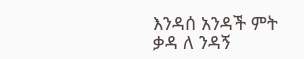እንዳሰ አንዳች ምት ቃዳ ለ ንዳኝ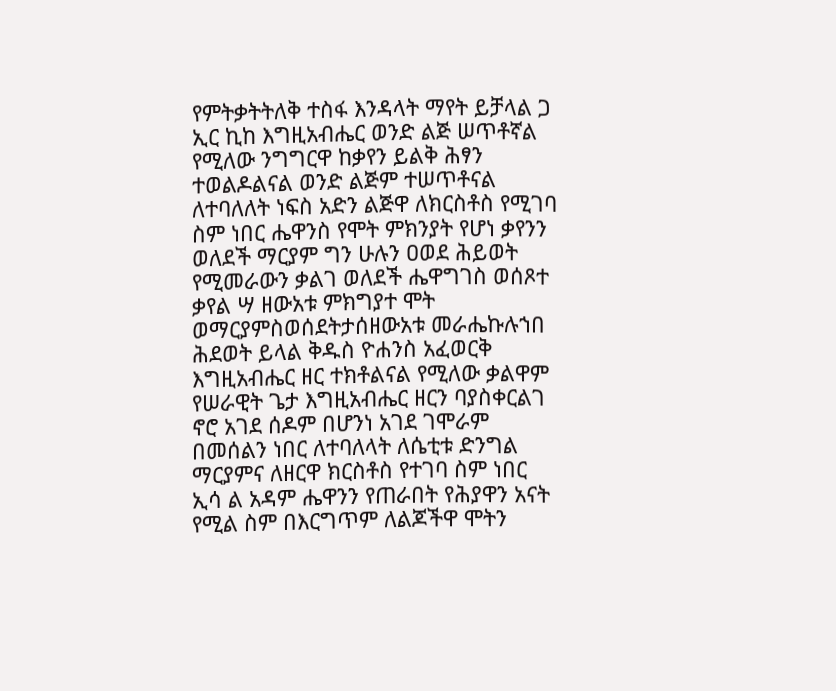የምትቃትትለቅ ተስፋ እንዳላት ማየት ይቻላል ጋ ኢር ኪከ እግዚአብሔር ወንድ ልጅ ሠጥቶኛል የሚለው ንግግርዋ ከቃየን ይልቅ ሕፃን ተወልዶልናል ወንድ ልጅም ተሠጥቶናል ለተባለለት ነፍስ አድን ልጅዋ ለክርስቶስ የሚገባ ስም ነበር ሔዋንስ የሞት ምክንያት የሆነ ቃየንን ወለደች ማርያም ግን ሁሉን ዐወደ ሕይወት የሚመራውን ቃልገ ወለደች ሔዋግገስ ወሰጾተ ቃየል ሣ ዘውአቱ ምክግያተ ሞት ወማርያምስወሰደትታሰዘውአቱ መራሔኩሉኀበ ሕደወት ይላል ቅዱስ ዮሐንስ አፈወርቅ እግዚአብሔር ዘር ተክቶልናል የሚለው ቃልዋም የሠራዊት ጌታ እግዚአብሔር ዘርን ባያስቀርልገ ኖሮ አገደ ሰዶም በሆንነ አገደ ገሞራም በመሰልን ነበር ለተባለላት ለሴቲቱ ድንግል ማርያምና ለዘርዋ ክርስቶስ የተገባ ስም ነበር ኢሳ ል አዳም ሔዋንን የጠራበት የሕያዋን አናት የሚል ስም በእርግጥም ለልጆችዋ ሞትን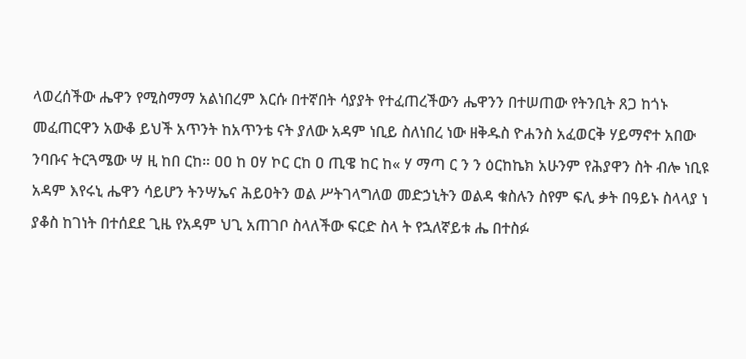ላወረሰችው ሔዋን የሚስማማ አልነበረም እርሱ በተኛበት ሳያያት የተፈጠረችውን ሔዋንን በተሠጠው የትንቢት ጸጋ ከጎኑ መፈጠርዋን አውቆ ይህች አጥንት ከአጥንቴ ናት ያለው አዳም ነቢይ ስለነበረ ነው ዘቅዱስ ዮሐንስ አፈወርቅ ሃይማኖተ አበው ንባቡና ትርጓሜው ሣ ዚ ከበ ርከ። ዐዐ ከ ዐሃ ኮር ርከ ዐ ጢዌ ከር ከ« ሃ ማጣ ር ን ን ዕርከኬክ አሁንም የሕያዋን ስት ብሎ ነቢዩ አዳም እየሩኒ ሔዋን ሳይሆን ትንሣኤና ሕይዐትን ወል ሥትገላግለወ መድኃኒትን ወልዳ ቁስሉን ስየም ፍሊ ቃት በዓይኑ ስላላያ ነ ያቆስ ከገነት በተሰደደ ጊዜ የአዳም ህጊ አጠገቦ ስላለችው ፍርድ ስላ ት የኋለኛይቱ ሔ በተስፉ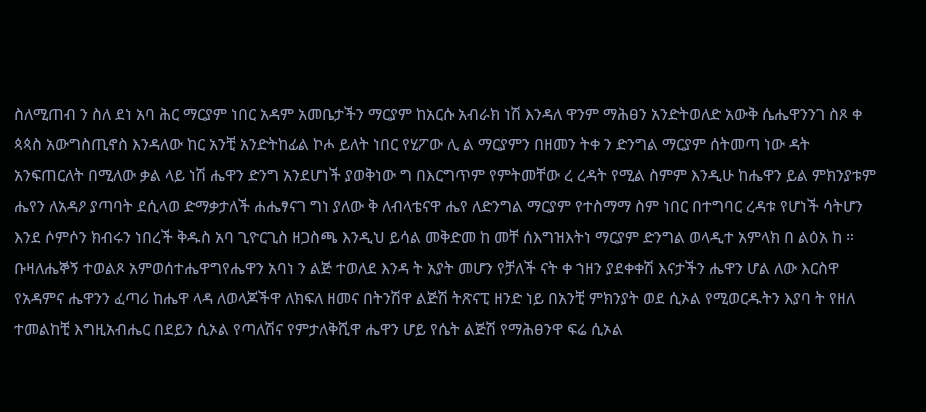ስለሚጠብ ን ስለ ደነ አባ ሕር ማርያም ነበር አዳም አመቤታችን ማርያም ከአርሱ አብራክ ነሽ እንዳለ ዋንም ማሕፀን አንድትወለድ አውቅ ሴሔዋንንገ ስጾ ቀ ጳጳስ አውግስጢኖስ እንዳለው ከር አንቺ አንድትከፊል ኮሖ ይለት ነበር የሂፖው ሊ ል ማርያምን በዘመን ትቀ ን ድንግል ማርያም ሰትመጣ ነው ዳት አንፍጠርለት በሚለው ቃል ላይ ነሽ ሔዋን ድንግ አንደሆነች ያወቅነው ግ በእርግጥም የምትመቸው ረ ረዳት የሚል ስምም እንዲሁ ከሔዋን ይል ምክንያቱም ሔየን ለአዳዖ ያጣባት ደሲላወ ድማቃታለች ሐሔፃናገ ግነ ያለው ቅ ለብላቴናዋ ሔየ ለድንግል ማርያም የተስማማ ስም ነበር በተግባር ረዳቱ የሆነች ሳትሆን እንደ ሶምሶን ክብሩን ነበረች ቅዱስ አባ ጊዮርጊስ ዘጋስጫ እንዲህ ይሳል መቅድመ ከ መቸ ሰእግዝእትነ ማርያም ድንግል ወላዲተ አምላክ በ ልዕአ ከ ። ቡዛለሔኞኝ ተወልጾ አምወሰተሔዋግየሔዋን አባነ ን ልጅ ተወለደ እንዳ ት አያት መሆን የቻለች ናት ቀ ኀዘን ያደቀቀሽ እናታችን ሔዋን ሆል ለው እርስዋ የአዳምና ሔዋንን ፈጣሪ ከሔዋ ላዳ ለወላጆችዋ ለክፍለ ዘመና በትንሽዋ ልጅሽ ትጽናፒ ዘንድ ነይ በአንቺ ምክንያት ወደ ሲኦል የሚወርዱትን እያባ ት የዘለ ተመልከቺ እግዚአብሔር በደይን ሲኦል የጣለሽና የምታለቅሺዋ ሔዋን ሆይ የሴት ልጅሽ የማሕፀንዋ ፍሬ ሲኦል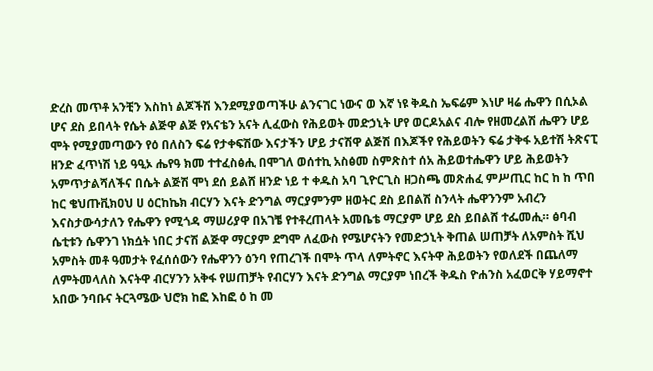ድረስ መጥቶ አንቺን እስከነ ልጆችሽ እንደሚያወጣችሁ ልንናገር ነውና ወ እኛ ነዩ ቅዱስ ኤፍሬም እነሆ ዛሬ ሔዋን በሲኦል ሆና ደስ ይበላት የሴት ልጅዋ ልጅ የአናቴን አናት ሊፈውስ የሕይወት መድኃኒት ሆየ ወርዶአልና ብሎ የዘመረልሽ ሔዋን ሆይ ሞት የሚያመጣውን የዕ በለስን ፍሬ የታቀፍሽው እናታችን ሆይ ታናሽዋ ልጅሽ በእጆችየ የሕይወትን ፍሬ ታቅፋ አይተሽ ትጽናፒ ዘንድ ፈጥነሽ ነይ ዓዒኦ ሔየዓ ክመ ተተፈስፅሒ በሞገለ ወሰተኪ አስፅመ ስምጽስተ ሰአ ሕይወተሔዋን ሆይ ሕይወትን አምጥታልሻለችና በሴት ልጅሽ ሞነ ደሰ ይልሸ ዘንድ ነይ ተ ቀዱስ አባ ጊዮርጊስ ዘጋስጫ መጽሐፈ ምሥጢር ከር ከ ከ ጥበ ከር ቄህጡቪክዐህ ሀ ዕርከኬክ ብርሃን እናት ድንግል ማርያምንም ዘወትር ደስ ይበልሽ ስንላት ሔዋንንም አብረን እናስታውሳታለን የሔዋን የሚጎዳ ማሠሪያዋ በአገቼ የተቶረጠላት አመቤቴ ማርያም ሆይ ደስ ይበልሸ ተፌመሒ። ፅባብ ሴቲቱን ሴዋንገ ነክሷት ነበር ታናሽ ልጅዋ ማርያም ደግሞ ለፈውስ የሜሆናትን የመድኃኒት ቅጠል ሠጠቻት ለአምስት ሺህ አምስት መቶ ዓመታት የፈሰሰውን የሔዋንን ዕንባ የጠረገች በሞት ጥላ ለምትኖር እናትዋ ሕይወትን የወለደች በጨለማ ለምትመላለስ እናትዋ ብርሃንን አቅፋ የሠጠቻት የብርሃን እናት ድንግል ማርያም ነበረች ቅዱስ ዮሐንስ አፈወርቅ ሃይማኖተ አበው ንባቡና ትርጓሜው ህሮክ ከፎ እከፎ ዕ ከ መ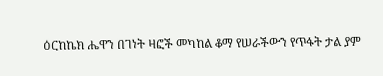ዕርከኬክ ሔዋን በገነት ዛፎች መካከል ቆማ የሠራችውን የጥፋት ታል ያም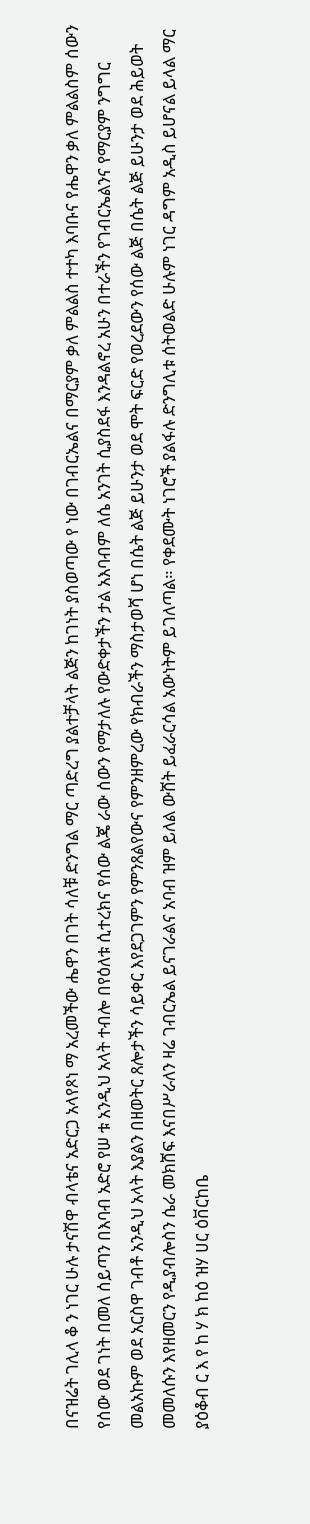በናዝሬት ገሊላ ቆ ን ነገር ሁሉ ታናሽዋ ብላቴና አድርጋ አላየጾነ ማ አረመችው ሔዋን በገት ሳለቹ ድንግል ማር ጣድረግ ያልተቻላት ልጅን ከገነት ያስወጣው የ ነው በገብርኤልና በማርያም ቃለ ምልልስ ተተካ እባቡና የሔዋን ቃለ ምልልስም ሰውን የሰው ወደ ገነት በመለ ሰይጣን በእባብ አድሮ የሠ ቱ አንዲህ አላት ተብሎ በየዕለቱ ሲተረክና የሰው ልጄ ራው ሰውን የማታለሉ የውድቀታችን ታል አእባብም ለሴ አንገት ሲያስደፋ እንዳልኖረ አሁን በተራችን የገብርኤልንና የማርያም ንግግር መልአኩም ወደ አርስዋ ገብቶ አንዲህ አላት እያልን በዘወትር ጸሎታችን ሳይቀር እየደጋገምን የምንጸልየውና የምንዘምረው የክብራችን ማስታወሻ ሆነ በሴት ልጅ ይሁንታ ወደ ሞት ፍርድ የወረደውን የሰው ልጅ በሴት ልጅ ይሁንታ ወደ ሕይወት መመለሱን እየዘመርን የዲያብሎስን ሴራ መክሸፍ እናበሥራለን ዛሬ ገብርኤል ይናገራልና አባብ ዝም ይለል ውሸት ይፈራርሳል አውነትም ይገለጣል። የቀደሙት ነገሮች ያልፋሉ ድንግሊቱ ሰትወልድ ሁሉም ነገር ዳግም አዲስ ይሆናል ይላል ማር ያዕቆብ ር እ የ ከ ሃ ክ ከዕ ዝሃ ሀር ዕቨርከቤ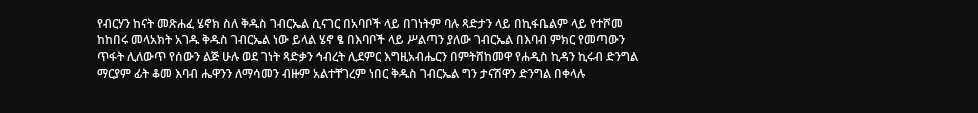የብርሃን ከናት መጽሐፈ ሄኖክ ስለ ቅዱስ ገብርኤል ሲናገር በአባቦች ላይ በገነትም ባሉ ጻድታን ላይ በኪፋቤልም ላይ የተሾመ ከከበሩ መላአክት አገዱ ቅዱስ ገብርኤል ነው ይላል ሄኖ ፄ በእባቦች ላይ ሥልጣን ያለው ገብርኤል በእባብ ምክር የመጣውን ጥፋት ሊለውጥ የሰውን ልጅ ሁሉ ወደ ገነት ጻድቃን ኅብረት ሊደምር እግዚአብሔርን በምትሸከመዋ የሐዲስ ኪዳን ኪሩብ ድንግል ማርያም ፊት ቆመ እባብ ሔዋንን ለማሳመን ብዙም አልተቸገረም ነበር ቅዱስ ገብርኤል ግን ታናሽዋን ድንግል በቀላሉ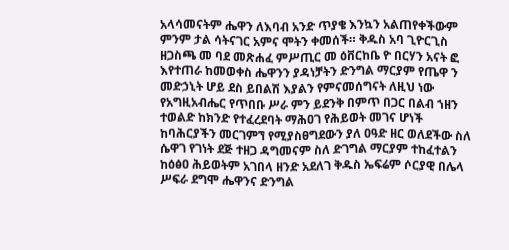አላሳመናትም ሔዋን ለእባብ አንድ ጥያቄ እንኳን አልጠየቀችውም ምንም ታል ሳትናገር አምና ሞትን ቀመሰች። ቅዱስ አባ ጊዮርጊስ ዘጋስጫ መ ባደ መጽሐፈ ምሥጢር መ ዕቨርከቤ ዮ በርሃን አናት ፎ እየተጠራ ከመወቀስ ሔዋንን ያዳነቻትን ድንግል ማርያም የጤዋ ን መድኃኒት ሆይ ደስ ይበልሽ እያልን የምናመሰግናት ለዚህ ነው የአግዚአብሔር የጥበቡ ሥራ ምን ይደንቅ በምጥ በጋር በልብ ኀዘን ተወልድ ከክንድ የተፈረደባት ማሕዐገ የሕይወት መገና ሆነች ከባሕርያችን መርገምኘ የሚያስፀግደውን ያለ ዐዓድ ዘር ወለደችው ስለ ሴዋገ የገነት ደጅ ተዘጋ ዳግመናም ስለ ድገግል ማርያም ተከፈተልን ከዕፅዐ ሕይወትም አገበላ ዘንድ አደለገ ቅዱስ ኤፍሬም ሶርያዊ በሌላ ሥፍራ ደግሞ ሔዋንና ድንግል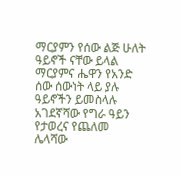ማርያምን የሰው ልጅ ሁለት ዓይኖች ናቸው ይላል ማርያምና ሔዋን የአንድ ሰው ሰውነት ላይ ያሉ ዓይኖችን ይመስላሉ አገደኛሻው የግራ ዓይን የታወረና የጨለመ ሌላሻው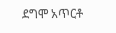ደግሞ አጥርቶ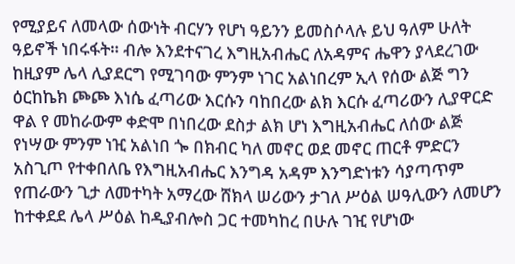የሚያይና ለመላው ሰውነት ብርሃን የሆነ ዓይንን ይመስሶላሉ ይህ ዓለም ሁለት ዓይኖች ነበሩፋት። ብሎ እንደተናገረ እግዚአብሔር ለአዳምና ሔዋን ያላደረገው ከዚያም ሌላ ሊያደርግ የሚገባው ምንም ነገር አልነበረም ኢላ የሰው ልጅ ግን ዕርከኬክ ጮጮ እነሴ ፈጣሪው እርሱን ባከበረው ልክ እርሱ ፈጣሪውን ሊያዋርድ ዋል የ መከራውም ቀድሞ በነበረው ደስታ ልክ ሆነ እግዚአብሔር ለሰው ልጅ የነሣው ምንም ነዢ አልነበ ጐ በክብር ካለ መኖር ወደ መኖር ጠርቶ ምድርን አስጊጦ የተቀበለቤ የእግዚአብሔር እንግዳ አዳም እንግድነቱን ሳያጣጥም የጠራውን ጊታ ለመተካት አማረው ሸክላ ሠሪውን ታገለ ሥዕል ሠዓሊውን ለመሆን ከተቀደደ ሌላ ሥዕል ከዲያብሎስ ጋር ተመካከረ በሁሉ ገዢ የሆነው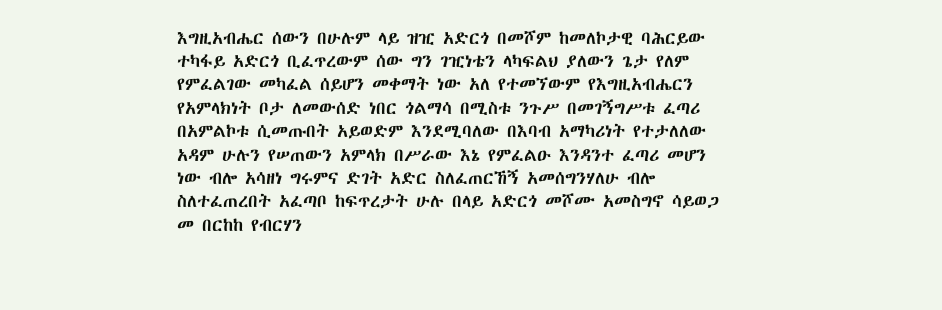እግዚአብሔር ሰውን በሁሉም ላይ ዝዢ አድርጎ በመሾም ከመለኮታዊ ባሕርይው ተካፋይ አድርጎ ቢፈጥረውም ሰው ግን ገዢነቴን ላካፍልህ ያለውን ጌታ የለም የምፈልገው መካፈል ሰይሆን መቀማት ነው አለ የተመኘውም የእግዚአብሔርን የአምላክነት ቦታ ለመውሰድ ነበር ጎልማሳ በሚስቱ ንጉሥ በመገኝግሥቱ ፈጣሪ በአምልኮቱ ሲመጡበት አይወድም እንደሚባለው በእባብ አማካሪነት የተታለለው አዳም ሁሉን የሠጠውን አምላክ በሥራው እኔ የምፈልዑ እንዳንተ ፈጣሪ መሆን ነው ብሎ አሳዘነ ግሩምና ድገት አድር ስለፈጠርኸኝ አመሰግንሃለሁ ብሎ ስለተፈጠረበት አፈጣቦ ከፍጥረታት ሁሉ በላይ አድርጎ መሾሙ አመስግኖ ሳይወጋ መ በርከከ የብርሃን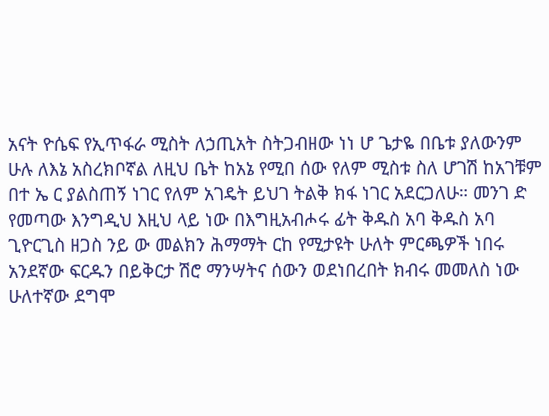አናት ዮሴፍ የኢጥፋራ ሚስት ለኃጢአት ስትጋብዘው ነነ ሆ ጌታዬ በቤቱ ያለውንም ሁሉ ለእኔ አስረክቦኛል ለዚህ ቤት ከአኔ የሚበ ሰው የለም ሚስቱ ስለ ሆገሽ ከአገቹም በተ ኤ ር ያልስጠኝ ነገር የለም አገዴት ይህገ ትልቅ ክፋ ነገር አደርጋለሁ። መንገ ድ የመጣው እንግዲህ እዚህ ላይ ነው በእግዚአብሖሩ ፊት ቅዱስ አባ ቅዱስ አባ ጊዮርጊስ ዘጋስ ንይ ው መልክን ሕማማት ርከ የሚታዩት ሁለት ምርጫዎች ነበሩ አንደኛው ፍርዱን በይቅርታ ሽሮ ማንሣትና ሰውን ወደነበረበት ክብሩ መመለስ ነው ሁለተኛው ደግሞ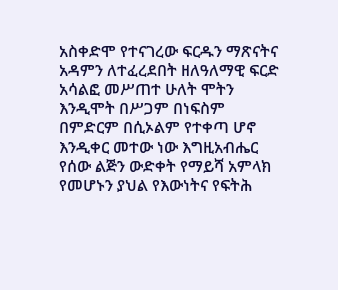አስቀድሞ የተናገረው ፍርዱን ማጽናትና አዳምን ለተፈረደበት ዘለዓለማዊ ፍርድ አሳልፎ መሥጠተ ሁለት ሞትን እንዲሞት በሥጋም በነፍስም በምድርም በሲኦልም የተቀጣ ሆኖ እንዲቀር መተው ነው እግዚአብሔር የሰው ልጅን ውድቀት የማይሻ አምላክ የመሆኑን ያህል የእውነትና የፍትሕ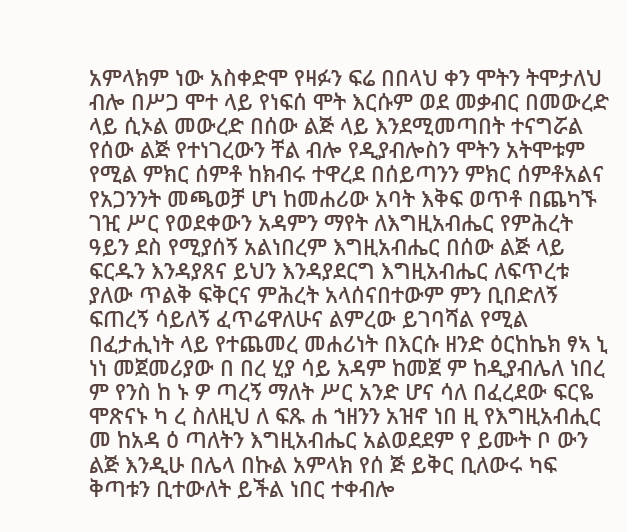አምላክም ነው አስቀድሞ የዛፉን ፍሬ በበላህ ቀን ሞትን ትሞታለህ ብሎ በሥጋ ሞተ ላይ የነፍሰ ሞት እርሱም ወደ መቃብር በመውረድ ላይ ሲኦል መውረድ በሰው ልጅ ላይ እንደሚመጣበት ተናግሯል የሰው ልጅ የተነገረውን ቸል ብሎ የዲያብሎስን ሞትን አትሞቱም የሚል ምክር ሰምቶ ከክብሩ ተዋረደ በሰይጣንን ምክር ሰምቶአልና የአጋንንት መጫወቻ ሆነ ከመሐሪው አባት እቅፍ ወጥቶ በጨካኙ ገዢ ሥር የወደቀውን አዳምን ማየት ለእግዚአብሔር የምሕረት ዓይን ደስ የሚያሰኝ አልነበረም እግዚአብሔር በሰው ልጅ ላይ ፍርዱን እንዳያጸና ይህን እንዳያደርግ እግዚአብሔር ለፍጥረቱ ያለው ጥልቅ ፍቅርና ምሕረት አላሰናበተውም ምን ቢበድለኝ ፍጠረኝ ሳይለኝ ፈጥሬዋለሁና ልምረው ይገባሻል የሚል በፈታሒነት ላይ የተጨመረ መሐሪነት በእርሱ ዘንድ ዕርከኬክ ፃኣ ኒ ነነ መጀመሪያው በ በረ ሂያ ሳይ አዳም ከመጀ ም ከዲያብሌለ ነበረ ም የንስ ከ ኑ ዎ ጣረኝ ማለት ሥር አንድ ሆና ሳለ በፈረደው ፍርዬ ሞጽናኑ ካ ረ ስለዚህ ለ ፍጹ ሐ ኀዘንን አዝኖ ነበ ዚ የእግዚአብሒር መ ከአዳ ዕ ጣለትን እግዚአብሔር አልወደደም የ ይሙት ቦ ውን ልጅ እንዲሁ በሌላ በኩል አምላክ የሰ ጅ ይቅር ቢለውሩ ካፍ ቅጣቱን ቢተውለት ይችል ነበር ተቀብሎ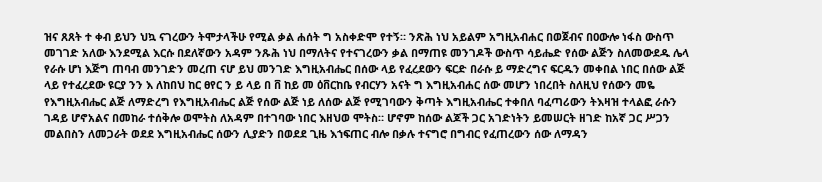ዝና ጸጸት ተ ቀብ ይህን ህኳ ናገረውን ትሞታላችሁ የሚል ቃል ሐሰት ግ አስቀድሞ የተኝ። ንጽሕ ነህ አይልም አግዚአብሐር በወጀብና በዐውሎ ነፋስ ውስጥ መገገድ አለው እንደሚል እርሱ በደለኛውን አዳም ንጹሕ ነህ በማለትና የተናገረውን ቃል በማጠዩ መንገዶች ውስጥ ሳይሔድ የሰው ልጅን ስለመውደዱ ሌላ የራሱ ሆነ እጅግ ጠባብ መንገድን መረጠ ናሆ ይህ መንገድ እግዚአብሔር በሰው ላይ የፈረደውን ፍርድ በራሱ ይ ማድረግና ፍርዱን መቀበል ነበር በሰው ልጅ ላይ የተፈረደው ዩርያ ንን እ ለከበህ ከር ፀየር ን ይ ላይ በ ቨ ከይ መ ዕቨርከቤ የብርሃን አናት ግ እግዚአብሐር ሰው መሆን ነበረበት ስለዚህ የሰውን መዬ የእግዚአብሔር ልጅ ለማድረግ የእግዚአብሔር ልጅ የሰው ልጅ ነይ ለሰው ልጅ የሚገባውን ቅጣት እግዚአብሔር ተቀበለ ባፈጣሪውን ትእዛዝ ተላልፎ ራሱን ገዳይ ሆኖአልና በመከራ ተሰቅሎ ወሞትስ ለአዳም በተገባው ነበር እዘህወ ሞትስ። ሆኖም ከሰው ልጆች ጋር አገድነትን ይመሠርት ዘገድ ከአኛ ጋር ሥጋን መልበስን ለመጋራት ወደደ እግዚአብሔር ሰውን ሊያድን በወደደ ጊዜ እኀፍጠር ብሎ በቃሉ ተናግሮ በግብር የፈጠረውን ሰው ለማዳን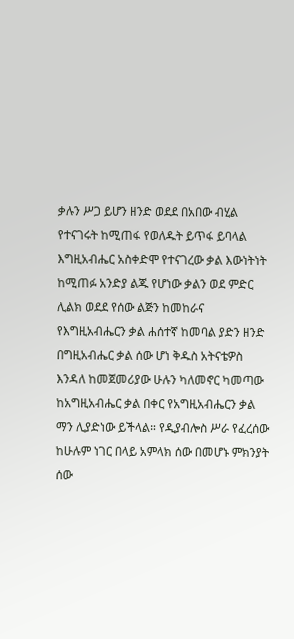ቃሉን ሥጋ ይሆን ዘንድ ወደደ በአበው ብሂል የተናገሩት ከሚጠፋ የወለዱት ይጥፋ ይባላል እግዚአብሔር አስቀድሞ የተናገረው ቃል እውነትነት ከሚጠፉ አንድያ ልጁ የሆነው ቃልን ወደ ምድር ሊልክ ወደደ የሰው ልጅን ከመከራና የእግዚአብሔርን ቃል ሐሰተኛ ከመባል ያድን ዘንድ በግዚአብሔር ቃል ሰው ሆነ ቅዱስ አትናቴዎስ እንዳለ ከመጀመሪያው ሁሉን ካለመኖር ካመጣው ከአግዚአብሔር ቃል በቀር የአግዚአብሔርን ቃል ማን ሊያድነው ይችላል። የዲያብሎስ ሥራ የፈረሰው ከሁሉም ነገር በላይ አምላክ ሰው በመሆኑ ምክንያት ሰው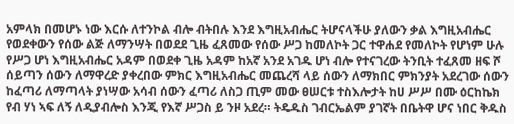አምላክ በመሆኑ ነው እርሱ ለተንኮል ብሎ ብትበሉ እንደ እግዚአብሔር ትሆናላችሁ ያለውን ቃል እግዚአብሔር የወደቀውን የሰው ልጅ ለማንሣት በወደደ ጊዜ ፈጸመው የሰው ሥጋ ከመለኮት ጋር ተዋሐደ የመለኮት የሆነም ሁሉ የሥጋ ሆነ እግዚአብሔር አዳም በወደቀ ጊዜ አዳም ከአኛ አንደ አገዱ ሆነ ብሎ የተናገረው ትንቢት ተፈጸመ ዘፍ ሾ ሰይጣን ሰውን ለማዋረድ ያቀረበው ምክር እግዚአብሔር መጨረሻ ላይ ሰውን ለማክበር ምክንያት አደረገው ሰውን ከፈጣሪ ለማጣላት ያነሣው አሳብ ሰውን ፈጣሪ ለስጋ ጢም መው ፀሠርቱ ተስእሎታት ከሀ ሥሥ በሙ ዕርከኬክ የብ ሃነ ኣፍ ለኝ ለዲያብሎስ እንጂ የእኛ ሥጋስ ይ ንዞ አደረ። ትዴዱስ ገብርኤልም ያገኛት በቤትዋ ሆና ነበር ቅዱስ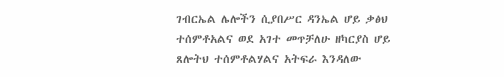ገብርኤል ሌሎችን ሲያበሥር ዳንኤል ሆይ ቃፅህ ተሰምቶአልና ወደ አገተ መጥቻለሁ ዘካርያስ ሆይ ጸሎትህ ተሰምቶልሃልና አትፍራ እንዳለው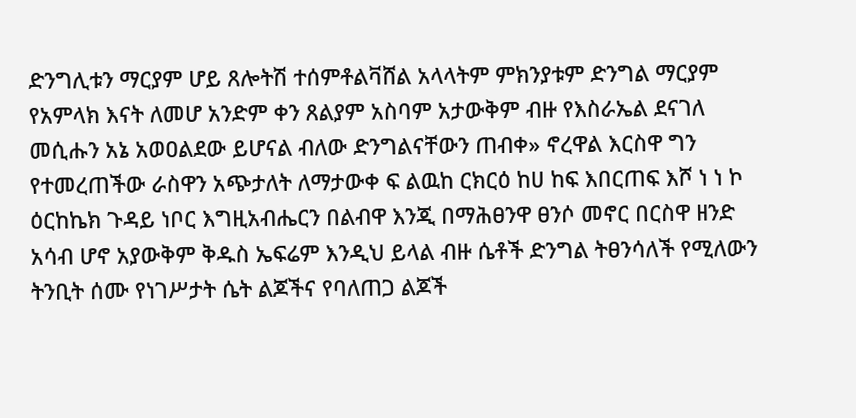ድንግሊቱን ማርያም ሆይ ጸሎትሽ ተሰምቶልቫሸል አላላትም ምክንያቱም ድንግል ማርያም የአምላክ እናት ለመሆ አንድም ቀን ጸልያም አስባም አታውቅም ብዙ የእስራኤል ደናገለ መሲሑን አኔ አወዐልደው ይሆናል ብለው ድንግልናቸውን ጠብቀ» ኖረዋል እርስዋ ግን የተመረጠችው ራስዋን አጭታለት ለማታውቀ ፍ ልዉከ ርክርዕ ከሀ ከፍ እበርጠፍ እሾ ነ ነ ኮ ዕርከኬክ ጉዳይ ነቦር እግዚአብሔርን በልብዋ እንጂ በማሕፀንዋ ፀንሶ መኖር በርስዋ ዘንድ አሳብ ሆኖ አያውቅም ቅዱስ ኤፍሬም እንዲህ ይላል ብዙ ሴቶች ድንግል ትፀንሳለች የሚለውን ትንቢት ሰሙ የነገሥታት ሴት ልጆችና የባለጠጋ ልጆች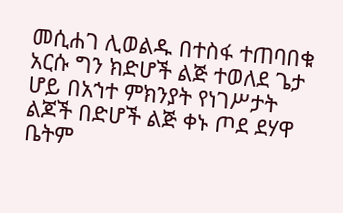መሲሐገ ሊወልዱ በተስፋ ተጠባበቁ አርሱ ግን ክድሆች ልጅ ተወለደ ጌታ ሆይ በአኀተ ምክንያት የነገሥታት ልጆች በድሆች ልጅ ቀኑ ጦደ ደሃዋ ቤትም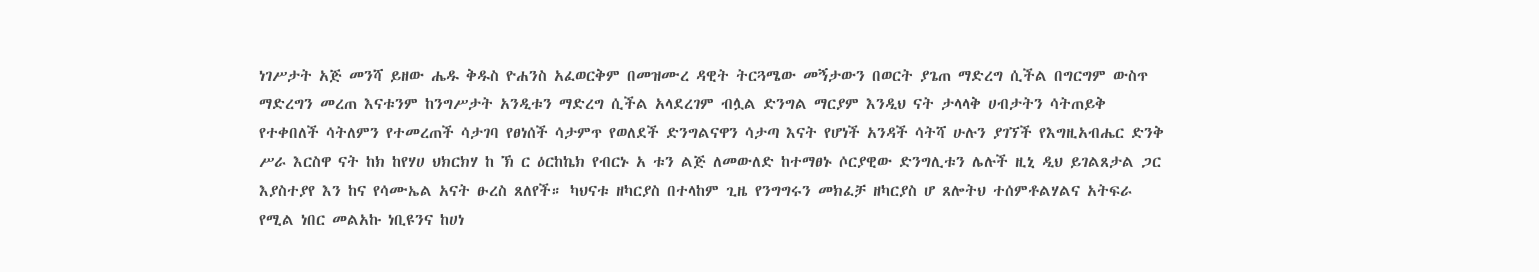ነገሥታት አጅ መንሻ ይዘው ሔዱ ቅዱስ ዮሐንስ አፈወርቅም በመዝሙረ ዳዊት ትርጓሜው መኝታውን በወርት ያጌጠ ማድረግ ሲችል በግርግም ውስጥ ማድረግን መረጠ እናቱንም ከንግሥታት አንዲቱን ማድረግ ሲችል አላደረገም ብሏል ድንግል ማርያም እንዲህ ናት ታላላቅ ሀብታትን ሳትጠይቅ የተቀበለች ሳትለምን የተመረጠች ሳታገባ የፀነሰች ሳታምጥ የወለደች ድንግልናዋን ሳታጣ እናት የሆነች አንዳች ሳትሻ ሁሉን ያገኘች የእግዚአብሔር ድንቅ ሥራ እርስዋ ናት ከክ ከየሃሀ ህክርክሃ ከ ኽ ር ዕርከኬክ የብርኑ አ ቱን ልጅ ለመውለድ ከተማፀኑ ሶርያዊው ድንግሊቱን ሌሉች ዚኒ ዲህ ይገልጸታል ጋር እያስተያየ እን ከና የሳሙኤል አናት ፁረስ ጸለየች። ካህናቱ ዘካርያስ በተላከም ጊዜ የንግግሩን መክፈቻ ዘካርያስ ሆ ጸሎትህ ተሰምቶልሃልና አትፍራ የሚል ነበር መልአኩ ነቢዩንና ከሀነ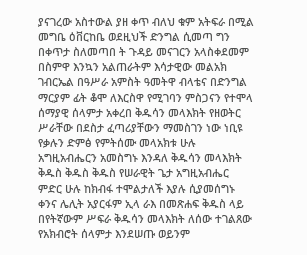ያናገረው አስተውል ያዘ ቀጥ ብለህ ቁም አትፍራ በሚል መግቤ ዕቨርከቤ ወደዚህች ድንግል ሲመጣ ግን በቀጥታ ስለመጣበ ት ጉዳይ መናገርን አላስቀደመም በስምዋ እንኳን አልጠራትም እሳታዊው መልአክ ገብርኤል በዓሥራ አምስት ዓመትዋ ብላቴና በድንግል ማርያም ፊት ቆሞ ለእርስዋ የሚገባን ምስጋናን የተሞላ ሰማያዊ ሰላምታ አቀረበ ቅዱሳን መላእክት የዘወትር ሥራቸው በደስታ ፈጣሪያቸውን ማመስገን ነው ነቢዩ የቃሉን ድምፅ የምትሰሙ መላአክቱ ሁሉ አግዚአብሔርን አመስግኑ እንዳለ ቅዱሳን መላእክት ቅዱስ ቅዱስ ቅዱስ የሠራዊት ጌታ አግዚአብሔር ምድር ሁሉ ከክብፋ ተሞልታለች እያሉ ሲያመሰግኑ ቀንና ሌሊት አያርፋም ኢላ ራእ በመጽሐፍ ቅዱስ ላይ በየትኛውም ሥፍራ ቅዱሳን መላእክት ለሰው ተገልጸው የአክብሮት ሰላምታ እንደሠጡ ወይንም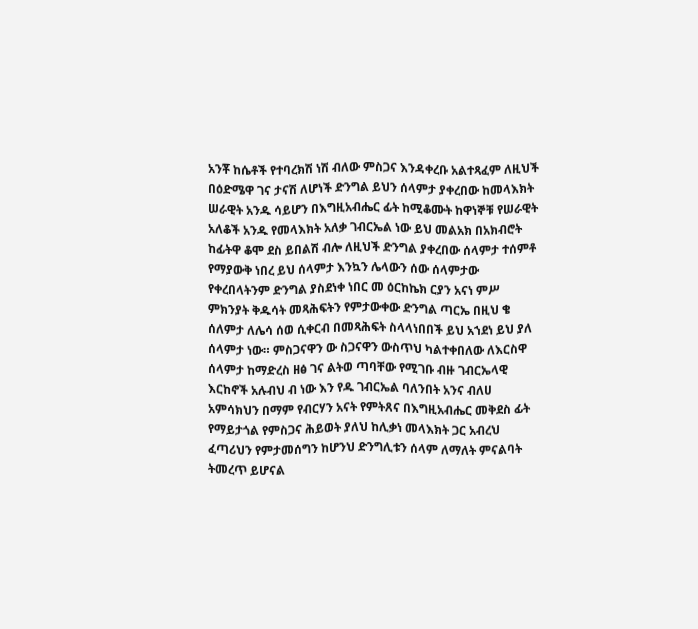አንቾ ከሴቶች የተባረክሽ ነሽ ብለው ምስጋና እንዳቀረቡ አልተጻፈም ለዚህች በዕድሜዋ ገና ታናሽ ለሆነች ድንግል ይህን ሰላምታ ያቀረበው ከመላእክት ሠራዊት አንዱ ሳይሆን በእግዚአብሔር ፊት ከሚቆሙት ከዋነኞቹ የሠራዊት አለቆች አንዱ የመላእክት አለቃ ገብርኤል ነው ይህ መልአክ በአክብሮት ከፊትዋ ቆሞ ደስ ይበልሽ ብሎ ለዚህች ድንግል ያቀረበው ሰላምታ ተሰምቶ የማያውቅ ነበረ ይህ ሰላምታ እንኳን ሌላውን ሰው ሰላምታው የቀረበላትንም ድንግል ያስደነቀ ነበር መ ዕርከኬክ ርያን አናነ ምሥ ምክንያት ቅዱሳት መጻሕፍትን የምታውቀው ድንግል ጣርኤ በዚህ ቄ ሰለምታ ለሌሳ ሰወ ሲቀርብ በመጻሕፍት ስላላነበበች ይህ አኀደነ ይህ ያለ ሰላምታ ነው። ምስጋናዋን ው ስጋናዋን ውስጥህ ካልተቀበለው ለእርስዋ ሰላምታ ከማድረስ ዘፅ ገና ልትወ ጣባቸው የሚገቡ ብዙ ገብርኤላዊ እርከኖች አሉብህ ብ ነው እን የዱ ገብርኤል ባለንበት አንና ብለሀ አምሳክህን በማም የብርሃን አናት የምትጸና በእግዚአብሔር መቅደስ ፊት የማይታጎል የምስጋና ሕይወት ያለህ ከሊቃነ መላእክት ጋር አብረህ ፈጣሪህን የምታመሰግን ከሆንህ ድንግሊቱን ሰላም ለማለት ምናልባት ትመረጥ ይሆናል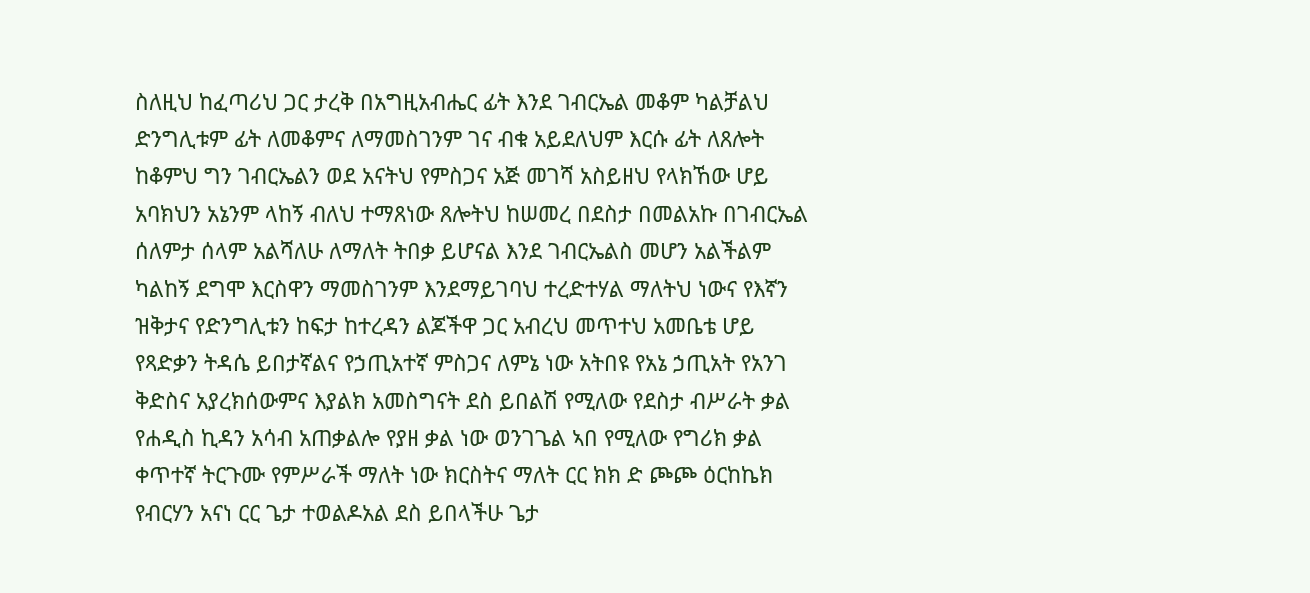ስለዚህ ከፈጣሪህ ጋር ታረቅ በአግዚአብሔር ፊት እንደ ገብርኤል መቆም ካልቻልህ ድንግሊቱም ፊት ለመቆምና ለማመስገንም ገና ብቁ አይደለህም እርሱ ፊት ለጸሎት ከቆምህ ግን ገብርኤልን ወደ አናትህ የምስጋና አጅ መገሻ አስይዘህ የላክኸው ሆይ አባክህን አኔንም ላከኝ ብለህ ተማጸነው ጸሎትህ ከሠመረ በደስታ በመልአኩ በገብርኤል ሰለምታ ሰላም አልሻለሁ ለማለት ትበቃ ይሆናል እንደ ገብርኤልስ መሆን አልችልም ካልከኝ ደግሞ እርስዋን ማመስገንም እንደማይገባህ ተረድተሃል ማለትህ ነውና የእኛን ዝቅታና የድንግሊቱን ከፍታ ከተረዳን ልጆችዋ ጋር አብረህ መጥተህ አመቤቴ ሆይ የጻድቃን ትዳሴ ይበታኛልና የኃጢአተኛ ምስጋና ለምኔ ነው አትበዩ የአኔ ኃጢአት የአንገ ቅድስና አያረክሰውምና እያልክ አመስግናት ደስ ይበልሽ የሚለው የደስታ ብሥራት ቃል የሐዲስ ኪዳን አሳብ አጠቃልሎ የያዘ ቃል ነው ወንገጌል ኣበ የሚለው የግሪክ ቃል ቀጥተኛ ትርጉሙ የምሥራች ማለት ነው ክርስትና ማለት ርር ክክ ድ ጮጮ ዕርከኬክ የብርሃን አናነ ርር ጌታ ተወልዶአል ደስ ይበላችሁ ጌታ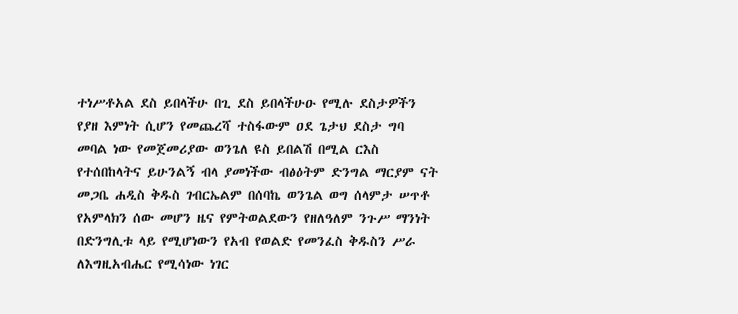ተነሥቶአል ደስ ይበላችሁ በጊ ደስ ይበላችሁዑ የሚሉ ደስታዎችን የያዘ እምነት ሲሆን የመጨረሻ ተስፋውም ዐደ ጌታህ ደስታ ግባ መባል ነው የመጀመሪያው ወንጌለ ዩስ ይበልሽ በሚል ርእስ የተሰበከላትና ይሁንልኝ ብላ ያመነችው ብፅዕትም ድንግል ማርያም ናት መጋቤ ሐዲስ ቅዱስ ገብርኤልም በሰባኬ ወንጌል ወግ ሰላምታ ሠጥቶ የአምላክን ሰው መሆን ዜና የምትወልደውን የዘለዓለም ንጉሥ ማንነት በድንግሊቱ ላይ የሚሆነውን የአብ የወልድ የመንፈስ ቅዱስን ሥራ ለእግዚአብሔር የሚሳነው ነገር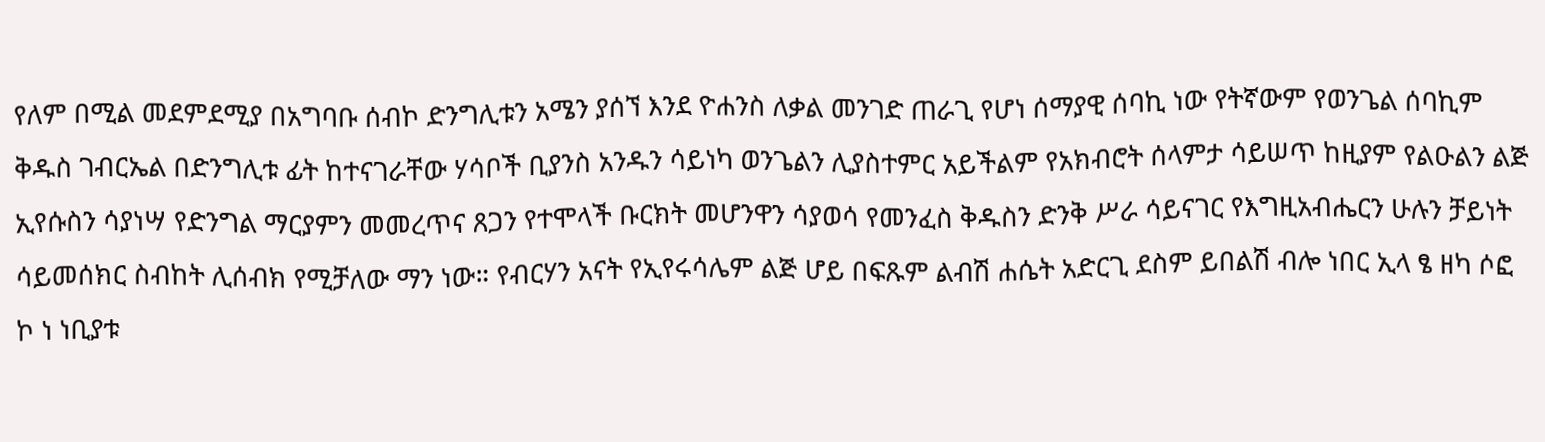የለም በሚል መደምደሚያ በአግባቡ ሰብኮ ድንግሊቱን አሜን ያሰኘ እንደ ዮሐንስ ለቃል መንገድ ጠራጊ የሆነ ሰማያዊ ሰባኪ ነው የትኛውም የወንጌል ሰባኪም ቅዱስ ገብርኤል በድንግሊቱ ፊት ከተናገራቸው ሃሳቦች ቢያንስ አንዱን ሳይነካ ወንጌልን ሊያስተምር አይችልም የአክብሮት ሰላምታ ሳይሠጥ ከዚያም የልዑልን ልጅ ኢየሱስን ሳያነሣ የድንግል ማርያምን መመረጥና ጸጋን የተሞላች ቡርክት መሆንዋን ሳያወሳ የመንፈስ ቅዱስን ድንቅ ሥራ ሳይናገር የእግዚአብሔርን ሁሉን ቻይነት ሳይመሰክር ስብከት ሊሰብክ የሚቻለው ማን ነው። የብርሃን አናት የኢየሩሳሌም ልጅ ሆይ በፍጹም ልብሽ ሐሴት አድርጊ ደስም ይበልሽ ብሎ ነበር ኢላ ፄ ዘካ ሶፎ ኮ ነ ነቢያቱ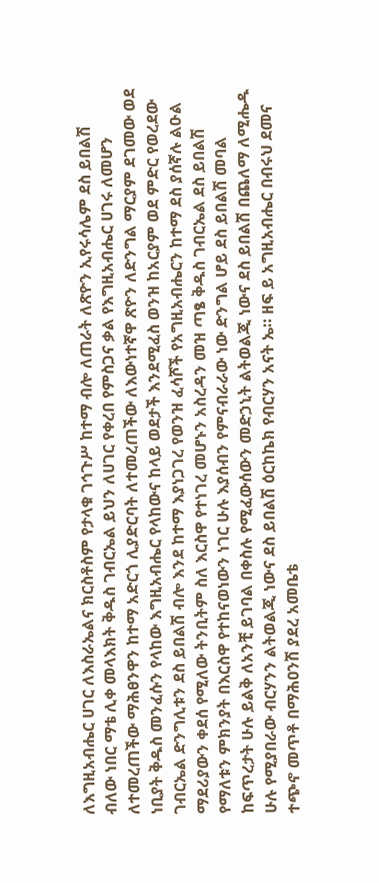ለእግዚአብሔር ሀገር ለእስራኤልና ክርስቶስም የታላቁ ገኅጉሥ ከተማ ብሎ ለጠራት ለጽዮን ኢየሩሳሌም ደስ ይበልሽ ብለው ነበር ማቴ ሊቀ መላእክት ቅዱስ ገብርኤል ይህን ለሀገር የቀረበ የምስጋና ቃል የእግዚአብሔር ሀገሩ ለመሆን ለተመረጠችው ማሕፀንዋን ከተማ አድርጎ ሊያድርባት ለተመረጠችው ለእውነተኛዋ ጽዮን ለድንግል ማርያም ደገመው ወደ ነቢያት ቅዱስ መንፈሱን የላከው እግዚአብሔር የላከውና ከላይ ወደታች እንደሚፈስ ወንዝ ከአርያም ወደ ምድር የወረደው ገብርኤል ድንግሊቱን ደስ ይበልሽ ብሎ እንደ ከተማ እያነጋገረ የወንዝ ፈሳሾች የአግዚአብሔርን ከተማ ደስ ያሰኛሉ ልዑል ማደሪያውን ቀደሰ የሚለው ትንቢትም ስለ እርስዋ የተነገረ መሆኑን አስረዳን መዝ ጣፄ ቅዱስ ገብርኤል ደስ ይበልሽ የማለቱን ምክንያት በእርስዋ የተከናወነውን ነገር ሁሉ እያሰብን የምናብራራው ነው ድንግል ሆይ ደስ ይበልሽ መባል ከፍጥረታት ሁሉ ይልቅ ለአንቺ ይገባል በቀስሉ የሚፈውሰውን መድኃኒት ልትወልጂ ነውና ደስ ይበልሽ በጨለማ ለሚሔዱ ሁሉ የሚያበራው ብርሃንን ልትወልጂ ነውና ደስ ይበልሽ ዕርከኬክ የብርሃን አናት ኤ። ዘፍ ይ አግዚአብሔር በብሩህ ደመና ተጭኖ መጥቶ በማሕዐንሽ ያደረ አመቤቴ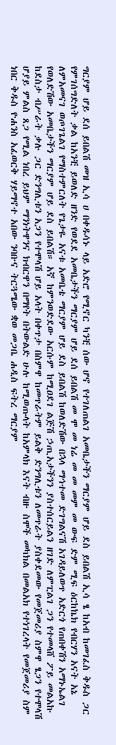ግርያም ሆይ ደሰ ይበልሽ መዝ ኢሳ ሀ በቀዱሳኑ ላይ አድሮ የሚኖር ካንቺ ሰው ሆኖ የተገለጠልገ አመቤታችን ማርያም ሆይ ደስ ይበልሽ ኢሳ ፄ ከአብ ከመገፈስ ቅዱስ ጋር የምገሰግድለት ቃል ከአንቺ ይወለድ ዘንድ የወደደ አመቤታችን ማርያም ሆይ ደሰ ይበልሽ መ ሞ መ ነሬ መ መ መም መ ውፍ ድም ሚፍ ዕርከኬክ የብርሃን አናት አኔ ለምአመናገ ወጦገጌልገ የማስተምርለት የጌታዬ አናቱ አመቤቴ ማርያም ሆይ ደስ ይበልሽ ከወለድሽው በኋላ ማኅተመ ድገግልናሽ አገዳይለወጥ አድርጎ የጠበቀሽን አማኑኤልገ የወለድሽው አመቤታችን ማርያም ሆይ ደስ ይበልሽ። አኛ ከምንወድደው አርሱም ከሚዐደገ ልጅሽ ኃጢአታችንን ያስተሰርይልን ዘገድ ለምፒልገ ጋን የተመላሸ ፖይ መልአኩ ከደስታ ብሥራት ቃሉ ጋር ድንግሊቱን አጋን የተሞላሽ ሆይ አላት በቀጥታ በስምዋ ከመጥራትም ይልቅ ድንግሊቱን ለመጥራት ያስቀደመው የመጀመሪያ ስምዋ ፄጋን የተሞላሽ ሆያይ ምልስ ጸጋ የሚል ነበረ ይህም ማንነትዋንና ክብርዋን በማየት በትውልድ ሁሉ ከሚወጡላት ከአምላክ እናት ብዙ ስሞች መካክል በመልአክ የተነገረላት የመጀመሪያ ስም ነበር ቅዱስ ዮሐንስ አፈወርቅ ሃይማኖተ አበው ንባቡና ትርጓሜው ቋወ መጋቤ ሐዲስ ፍትረ ማርያም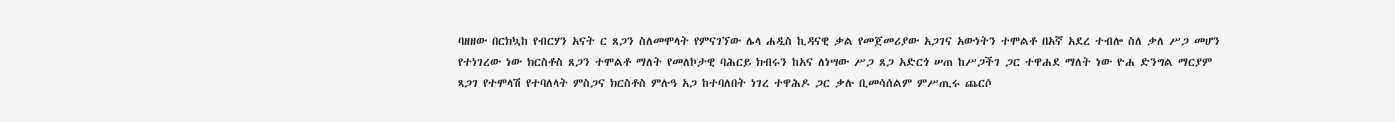ባዘዘው በርክኳከ የብርሃን አናት ር ጸጋን ስለመሞላት የምናገኘው ሌላ ሐዲስ ኪዳናዊ ቃል የመጀመሪያው አጋገና አውነትን ተሞልቶ በአኛ አደረ ተብሎ ስለ ቃለ ሥጋ መሆን የተነገረው ነው ክርስቶስ ጸጋን ተሞልቶ ማለት የመለኮታዊ ባሕርይ ክብሩን ከአና ለነሣው ሥጋ ጸጋ አድርጎ ሠጠ ከሥጋችገ ጋር ተዋሐደ ማለት ነው ዮሐ ድንግል ማርያም ጻጋገ የተሞላሽ የተባለላት ምስጋና ክርስቶስ ምሉዓ አጋ ከተባለበት ነገረ ተዋሕዶ ጋር ቃሉ ቢመሳሰልም ምሥጢሩ ጨርሶ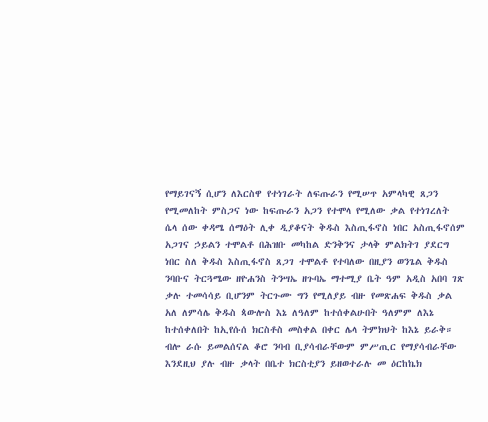የማይገናኝ ሲሆን ለእርስዋ የተነገራት ለፍጡራን የሚሠጥ አምላካዊ ጸጋን የሚመለከት ምስጋና ነው ከፍጡራን አጋን የተሞላ የሚለው ቃል የተነገረለት ሴላ ሰው ቀዳሜ ሰማዕት ሊቀ ዲያቆናት ቅዱስ እስጢፋኖስ ነበር አስጢፋኖሰም አጋገና ኃይልን ተሞልቶ በሕዝቡ መካከል ድንቅንና ታላቅ ምልክትገ ያደርግ ነበር ስለ ቅዱስ እስጢፋኖስ ጸጋገ ተሞልቶ የተባለው በዚያን ወንጌል ቅዱስ ንባቡና ትርጓሜው ዘዮሐንስ ትንሣኤ ዘጉባኤ ማተሚያ ቤት ዓም አዲስ አበባ ገጽ ቃሉ ተመሳሳይ ቢሆንም ትርጉሙ ግን የሚለያይ ብዙ የመጽሐፍ ቅዱስ ቃል አለ ለምሳሌ ቅዱስ ጳውሎስ እኔ ለዓለም ከተሰቀልሁበት ዓለምም ለእኔ ከተሰቀለበት ከኢየሱሰ ክርስቶስ መስቀል በቀር ሌላ ትምክህት ከእኔ ይራቅ። ብሎ ራሱ ይመልሰናል ቆሮ ንባብ ቢያሳብራቸውም ምሥጢር የማያሳብራቸው እንደዚህ ያሉ ብዙ ቃላት በቤተ ክርስቲያን ይዘወተራሉ መ ዕርከኬክ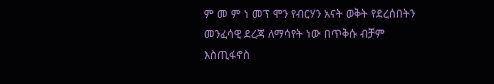ም መ ም ነ መፕ ሞን የብርሃን አናት ወቅት የደረሰበትን መንፈሳዊ ደረጃ ለማሳየት ነው በጥቅሱ ብቻም እስጢፋኖስ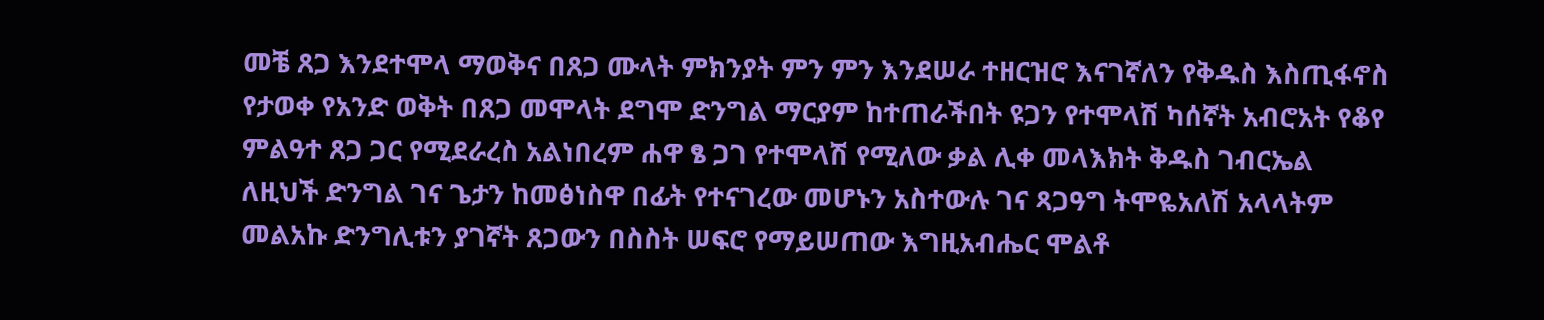መቼ ጸጋ እንደተሞላ ማወቅና በጸጋ ሙላት ምክንያት ምን ምን እንደሠራ ተዘርዝሮ እናገኛለን የቅዱስ እስጢፋኖስ የታወቀ የአንድ ወቅት በጸጋ መሞላት ደግሞ ድንግል ማርያም ከተጠራችበት ዩጋን የተሞላሽ ካሰኛት አብሮአት የቆየ ምልዓተ ጸጋ ጋር የሚደራረስ አልነበረም ሐዋ ፄ ጋገ የተሞላሽ የሚለው ቃል ሊቀ መላእክት ቅዱስ ገብርኤል ለዚህች ድንግል ገና ጌታን ከመፅነስዋ በፊት የተናገረው መሆኑን አስተውሉ ገና ጻጋዓግ ትሞዬአለሽ አላላትም መልአኩ ድንግሊቱን ያገኛት ጸጋውን በስስት ሠፍሮ የማይሠጠው እግዚአብሔር ሞልቶ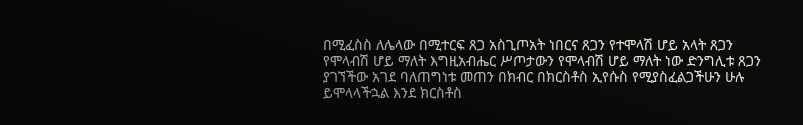በሚፈስስ ለሌላው በሚተርፍ ጸጋ አስጊጦአት ነበርና ጸጋን የተሞላሽ ሆይ አላት ጸጋን የሞላብሽ ሆይ ማለት እግዚአብሔር ሥጦታውን የሞላብሽ ሆይ ማለት ነው ድንግሊቱ ጸጋን ያገኘችው አገደ ባለጠግነቱ መጠን በክብር በክርስቶስ ኢየሱስ የሚያስፈልጋችሁን ሁሉ ይሞላላችኋል እንደ ክርስቶስ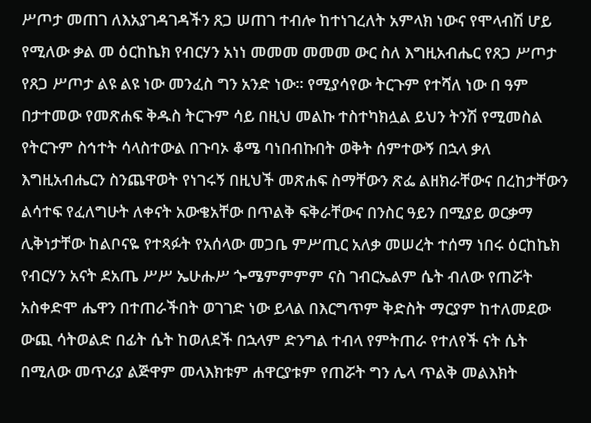ሥጦታ መጠገ ለእአያገዳገዳችን ጸጋ ሠጠገ ተብሎ ከተነገረለት አምላክ ነውና የሞላብሽ ሆይ የሚለው ቃል መ ዕርከኬክ የብርሃን አነነ መመመ መመመ ውር ስለ እግዚአብሔር የጸጋ ሥጦታ የጸጋ ሥጦታ ልዩ ልዩ ነው መንፈስ ግን አንድ ነው። የሚያሳየው ትርጉም የተሻለ ነው በ ዓም በታተመው የመጽሐፍ ቅዱስ ትርጉም ሳይ በዚህ መልኩ ተስተካክሏል ይህን ትንሽ የሚመስል የትርጉም ስኅተት ሳላስተውል በጉባኦ ቆሜ ባነበብኩበት ወቅት ሰምተውኝ በኋላ ቃለ እግዚአብሔርን ስንጨዋወት የነገሩኝ በዚህች መጽሐፍ ስማቸውን ጽፌ ልዘክራቸውና በረከታቸውን ልሳተፍ የፈለግሁት ለቀናት አውቄአቸው በጥልቅ ፍቅራቸውና በንስር ዓይን በሚያይ ወርቃማ ሊቅነታቸው ከልቦናዬ የተጻፉት የአሰላው መጋቤ ምሥጢር አለቃ መሠረት ተሰማ ነበሩ ዕርከኬክ የብርሃን አናት ደአጤ ሥሥ ኤሁሑሥ ጐሜምምምም ናስ ገብርኤልም ሴት ብለው የጠሯት አስቀድሞ ሔዋን በተጠራችበት ወገገድ ነው ይላል በእርግጥም ቅድስት ማርያም ከተለመደው ውጪ ሳትወልድ በፊት ሴት ከወለደች በኋላም ድንግል ተብላ የምትጠራ የተለየች ናት ሴት በሚለው መጥሪያ ልጅዋም መላእክቱም ሐዋርያቱም የጠሯት ግን ሌላ ጥልቅ መልእክት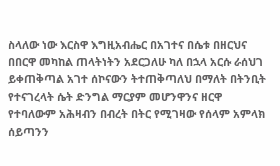ስላለው ነው እርስዋ እግዚአብሔር በአገተና በሴቱ በዘርህና በበርዋ መካከል ጠላትነትን አደርጋለሁ ካለ በኋላ አርሱ ራሰህገ ይቀጠቅጣል አገተ ሰኮናውን ትተጠቅጣለህ በማለት በትንቢት የተናገረላት ሴት ድንግል ማርያም መሆንዋንና ዘርዋ የተባለውም አሕዛብን በብረት በትር የሚገዛው የሰላም አምላክ ሰይጣንን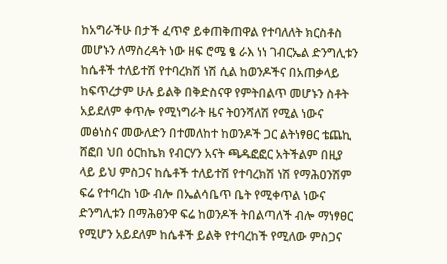ከአግራችሁ በታች ፈጥኖ ይቀጠቅጠዋል የተባለለት ክርስቶስ መሆኑን ለማስረዳት ነው ዘፍ ሮሜ ፄ ራእ ነነ ገብርኤል ድንግሊቱን ከሴቶች ተለይተሽ የተባረክሽ ነሽ ሲል ከወንዶችና በአጠቃላይ ከፍጥረታም ሁሉ ይልቅ በቅድስናዋ የምትበልጥ መሆኑን ስቶት አይደለም ቀጥሎ የሚነግራት ዜና ትዐንሻለሽ የሚል ነውና መፅነስና መውለድን በተመለከተ ከወንዶች ጋር ልትነፃፀር ቴጨኪ ሸፎበ ህበ ዕርከኬክ የብርሃን አናት ጫዱፎፎር አትችልም በዚያ ላይ ይህ ምስጋና ከሴቶች ተለይተሽ የተባረክሽ ነሽ የማሕዐንሽም ፍሬ የተባረከ ነው ብሎ በኤልሳቤጥ ቤት የሚቀጥል ነውና ድንግሊቱን በማሕፀንዋ ፍሬ ከወንዶች ትበልጣለች ብሎ ማነፃፀር የሚሆን አይደለም ከሴቶች ይልቅ የተባረከች የሚለው ምስጋና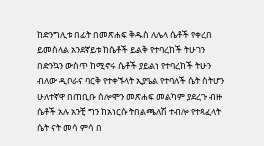ከድንግሊቱ በፊት በመጽሐፍ ቅዱስ ለሌላ ሴቶች የቀረበ ይመስላል አንደኛይቱ ከሴቶች ይልቅ የተባረከች ትሁገን በድንኳን ውስጥ ከሚኖሩ ሴቶች ያይልነ የተባረከች ትሁን ብለው ዲቦራና ባርቅ የተቀኙላት ኢያዔል የተባለች ሴት ስትሆን ሁለተኛዋ በጠቢቡ ሰሎሞን መጽሐፍ መልካም ያደረጉ ብዙ ሴቶች አሉ አንቺ ግን ከአነርሱ ትበልጫለሽ ተብሎ የተጻፈላት ሴት ናት መሳ ምሳ በ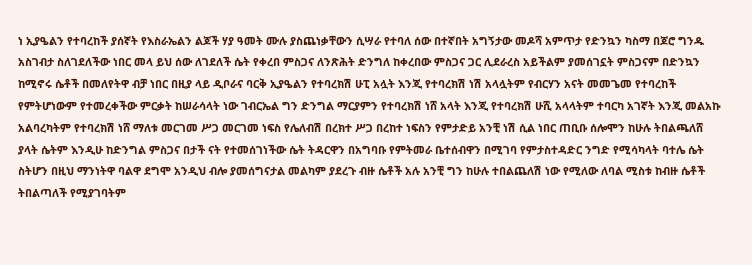ነ ኢያዔልን የተባረከች ያሰኛት የእስራኤልን ልጆች ሃያ ዓመት ሙሉ ያስጨነቃቸውን ሲሣራ የተባለ ሰው በተኛበት አግኝታው መዶሻ አምጥታ የድንኳን ካስማ በጆሮ ግንዱ አስገብታ ስለገደለችው ነበር መላ ይህ ሰው ለገደለች ሴት የቀረበ ምስጋና ለንጽሕት ድንግለ ከቀረበው ምስጋና ጋር ሊደራረስ አይችልም ያመሰገኗት ምስጋናም በድንኳን ከሚኖሩ ሴቶች በመለየትዋ ብቻ ነበር በዚያ ላይ ዲቦራና ባርቅ ኢያዔልን የተባረክሽ ሁፒ አሏት እንጂ የተባረክሽ ነሽ አላሏትም የብርሃን አናት መመጌመ የተባረከች የምትሆነውም የተመረቀችው ምርቃት ከሠራሳላት ነው ገብርኤል ግን ድንግል ማርያምን የተባረክሽ ነሸ አላት እንጂ የተባረክሽ ሁሺ አላላትም ተባርካ አገኛት እንጂ መልአኩ አልባረካትም የተባረክሽ ነሸ ማለቱ መርገመ ሥጋ መርገመ ነፍስ የሌለብሽ በረክተ ሥጋ በረከተ ነፍስን የምታድይ አንቺ ነሽ ሲል ነበር ጠቢቡ ሰሎሞን ከሁሉ ትበልጫለሸ ያላት ሴትም እንዲሁ ከድንግል ምስጋና በታች ናት የተመሰገነችው ሴት ትዳርዋን በአግባቡ የምትመራ ቤተሰብዋን በሚገባ የምታስተዳድር ንግድ የሚሳካላት ባተሌ ሴት ስትሆን በዚህ ማንነትዋ ባልዋ ደግሞ አንዲህ ብሎ ያመሰግናታል መልካም ያደረጉ ብዙ ሴቶች አሉ አንቺ ግን ከሁሉ ተበልጨለሽ ነው የሚለው ለባል ሚስቱ ከብዙ ሴቶች ትበልጣለች የሚያገባትም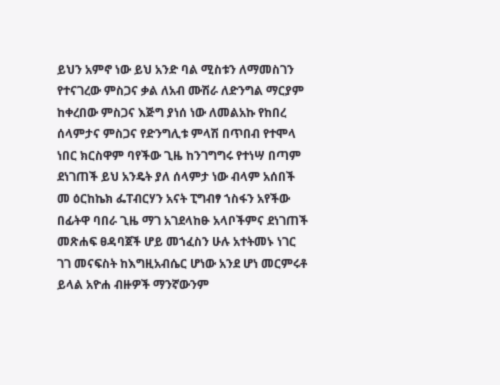ይህን አምኖ ነው ይህ አንድ ባል ሚስቱን ለማመስገን የተናገረው ምስጋና ቃል ለአብ ሙሽራ ለድንግል ማርያም ከቀረበው ምስጋና እጅግ ያነሰ ነው ለመልአኩ የከበረ ሰላምታና ምስጋና የድንግሊቱ ምላሽ በጥበብ የተሞላ ነበር ክርስዋም ባየችው ጊዜ ከንገግግሩ የተነሣ በጣም ደነገጠች ይህ አንዴት ያለ ሰላምታ ነው ብላም አሰበች መ ዕርከኬክ ፌፐብርሃን አናት ፒግብፃ ኀስፋን አየችው በፊትዋ ባበራ ጊዜ ማገ አገደላከፁ አላቦችምና ደነገጠች መጽሐፍ ፀዳባጀች ሆይ መኀፈስን ሁሉ አተትመኑ ነገር ገገ መናፍስት ከእግዚአብሴር ሆነው አንደ ሆነ መርምሩቶ ይላል አዮሐ ብዙዎች ማንኛውንም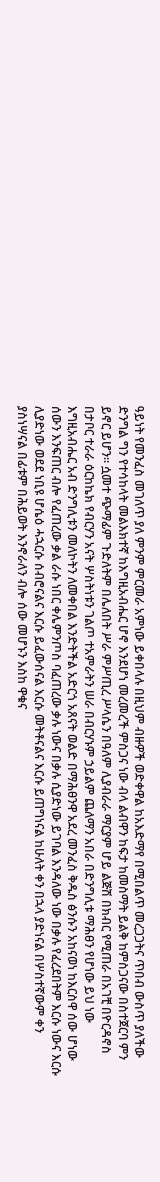ዓይነት የመንፈስ መገለጥ ያለ ምንም ምርመራ አምነው ይቀበላሉ በዚህም ብዙዎች ወድቀዋል ከአእድማየ በሚበልጥ መረጋጋትና ጥበብ ውስጥ ያለችው ድንግል ግን የተሳከላት መልእክተኛ ከእግዚአብሔር ሆኖ እንደሆነ መረመረች ምስጋና ነው ብላ ልብዋን ከፍታ ከመስማት ይልቅ ከምስጋናው በስተጀርባ ምን ይኖር ይሆን። ሷመተ ጭማፊም ጉድለትም በሌለበት ሥራ ምሥጢረ ሥላሴን በዓለም ሊያብራራ ማርያም ሆይ ልጅሽ በክብር የሚጠራ በአገቺ በዮርዳኖስ በታቦር ተራራ ዕርከኬክ የብርሃን አናት ሦስትነቱን ገልጦ ተአምራትን ሠራ በብርሃኑም ኃይልም ጨለማን አበራ በድንግሊቱ ማሕፀን የሆነው ይህ ነው እግዚአብሔር አብ ድንግሊቱን መለኮትን ለመቀበል እንድትችል አድርጎ አጸናት ወልድ በማሕፀንዋ አደረ መንፈስ ቅዱስ ፅንሱን አከናወነ ከእርስዋ ሰው ሆነው ሰውን እንፍጠር ብሎ የፈጠረው ቃል ራሱ ነበር ቀሌምንጦስ ባፈጠረው ቃሉ ነውና በቃሉ ሲያድነው ይገባል እንዳለው ነው በቃሉ የፈረደበትም እርሱ ነውና እርሱ ሊያድነው ወደደ ነቢዩ ሆሴዕ ሓኋርሱ ሰብሮናልና እርሱ ይፈውሰናል እርሱ መትቶናልና እርሱ ይጠግነናል ከሁለት ቀን በኋላ ያድነናል በሦስተኛውም ቀን ያስነሣናል በፊቱም በሕይወት እንኖራለን ብሎ ሰው መሆኑን እስከ ዋቁና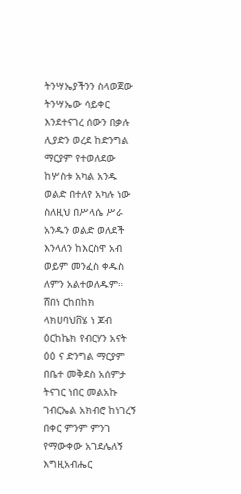ትንሣኤያችንን ስላወጀው ትንሣኤው ሳይቀር እንደተናገረ ሰውን በቃሉ ሊያድን ወረደ ከድንግል ማርያም የተወለደው ከሦስቱ አካል አንዱ ወልድ በተለየ አካሉ ነው ስለዚህ በሥላሴ ሥራ አንዱን ወልድ ወለደች እንላለን ከእርስዋ አብ ወይም መንፈስ ቀዱስ ለምን አልተወለዱም። ሸበነ ርከበከክ ላክሀባህቨሄ ነ ጆብ ዕርከኬክ የብርሃን አናት ዕዕ ና ድንግል ማርያም በቤተ መቅደስ አሰምታ ትናገር ነበር መልአኩ ገብርኤል አክብሮ ከነገረኝ በቀር ምንም ምንገ የማውቀው አገደሌለኝ እግዚአብሔር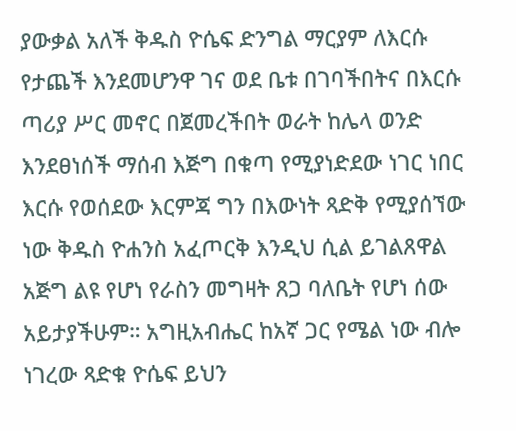ያውቃል አለች ቅዱስ ዮሴፍ ድንግል ማርያም ለእርሱ የታጨች እንደመሆንዋ ገና ወደ ቤቱ በገባችበትና በእርሱ ጣሪያ ሥር መኖር በጀመረችበት ወራት ከሌላ ወንድ እንደፀነሰች ማሰብ እጅግ በቁጣ የሚያነድደው ነገር ነበር እርሱ የወሰደው እርምጃ ግን በእውነት ጻድቅ የሚያሰኘው ነው ቅዱስ ዮሐንስ አፈጦርቅ እንዲህ ሲል ይገልጸዋል አጅግ ልዩ የሆነ የራስን መግዛት ጸጋ ባለቤት የሆነ ሰው አይታያችሁም። አግዚአብሔር ከአኛ ጋር የሜል ነው ብሎ ነገረው ጻድቁ ዮሴፍ ይህን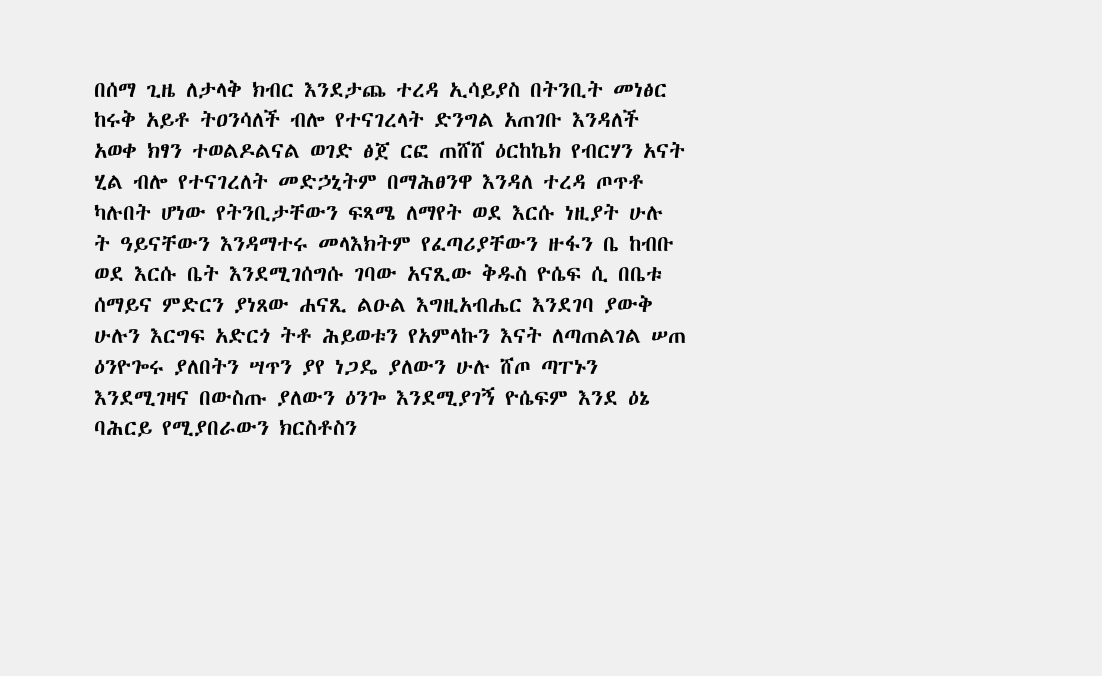በሰማ ጊዜ ለታላቅ ክብር እንደታጨ ተረዳ ኢሳይያስ በትንቢት መነፅር ከሩቅ አይቶ ትዐንሳለች ብሎ የተናገረላት ድንግል አጠገቡ እንዳለች አወቀ ክፃን ተወልዶልናል ወገድ ፅጀ ርፎ ጠሸሸ ዕርከኬክ የብርሃን አናት ሂል ብሎ የተናገረለት መድኃኒትም በማሕፀንዋ እንዳለ ተረዳ ጦጥቶ ካሉበት ሆነው የትንቢታቸውን ፍጻሜ ለማየት ወደ እርሱ ነዚያት ሁሉ ት ዓይናቸውን እንዳማተሩ መላእክትም የፈጣሪያቸውን ዙፋን ቤ ከብቡ ወደ እርሱ ቤት እንደሚገሰግሱ ገባው አናጺው ቅዱስ ዮሴፍ ሲ በቤቱ ሰማይና ምድርን ያነጸው ሐናጺ ልዑል እግዚአብሔር እንደገባ ያውቅ ሁሉን እርግፍ አድርጎ ትቶ ሕይወቱን የአምላኩን እናት ለጣጠልገል ሠጠ ዕንዮጐሩ ያለበትን ሣጥን ያየ ነጋዴ ያለውን ሁሉ ሸጦ ጣፐኑን እንደሚገዛና በውስጡ ያለውን ዕንጐ እንደሚያገኝ ዮሴፍም እንደ ዕኔ ባሕርይ የሚያበራውን ክርስቶስን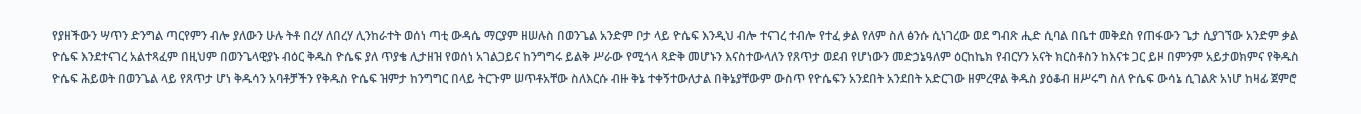የያዘችውን ሣጥን ድንግል ጣርየምን ብሎ ያለውን ሁሉ ትቶ በረሃ ለበረሃ ሊንከራተት ወሰነ ጣቲ ውዳሴ ማርያም ዘሠሉስ በወንጌል አንድም ቦታ ላይ ዮሴፍ እንዲህ ብሎ ተናገረ ተብሎ የተፈ ቃል የለም ስለ ፅንሱ ሲነገረው ወደ ግብጽ ሒድ ሲባል በቤተ መቅደስ የጠፋውን ጌታ ሲያገኘው አንድም ቃል ዮሴፍ እንደተናገረ አልተጻፈም በዚህም በወንጌላዊያኑ ብዕር ቅዱስ ዮሴፍ ያለ ጥያቄ ሊታዘዝ የወሰነ አገልጋይና ከንግግሩ ይልቅ ሥራው የሚጎላ ጻድቅ መሆኑን እናስተውላለን የጸጥታ ወደብ የሆነውን መድኃኔዓለም ዕርከኬክ የብርሃን አናት ክርስቶስን ከእናቱ ጋር ይዞ በምንም አይታወክምና የቅዱስ ዮሴፍ ሕይወት በወንጌል ላይ የጸጥታ ሆነ ቅዱሳን አባቶቻችን የቅዱስ ዮሴፍ ዝምታ ከንግግር በላይ ትርጉም ሠጥቶአቸው ስለእርሱ ብዙ ቅኔ ተቀኝተውለታል በቅኔያቸውም ውስጥ የዮሴፍን አንደበት አንደበት አድርገው ዘምረዋል ቅዱስ ያዕቆብ ዘሥሩግ ስለ ዮሴፍ ውሳኔ ሲገልጽ አነሆ ከዛፊ ጀምሮ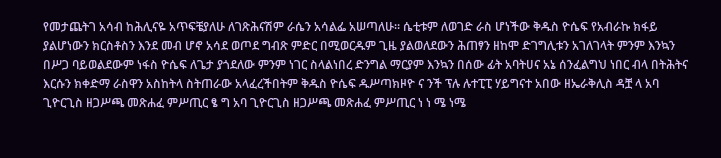የመታጨትገ አሳብ ከሕሊናዬ አጥፍቼያለሁ ለገጽሕናሽም ራሴን አሳልፌ አሠጣለሁ። ሴቲቱም ለወገድ ራስ ሆነችው ቅዱስ ዮሴፍ የአብራኩ ክፋይ ያልሆነውን ክርስቶስን እንደ መብ ሆኖ አሳደ ወጦደ ግብጽ ምድር በሚወርዱም ጊዜ ያልወለደውን ሕጠፃን ዘከሞ ድገግሊቱን አገለገላት ምንም እንኳን በሥጋ ባይወልደውም ነፋስ ዮሴፍ ለጌታ ያጎደለው ምንም ነገር ስላልነበረ ድንግል ማርያም እንኳን በሰው ፊት አባትሀና አኔ ሰንፈልግህ ነበር ብላ በትሕትና እርሱን ክቀድማ ራስዋን አስከትላ ስትጠራው አላፈረችበትም ቅዱስ ዮሴፍ ዱሥጣክዞዮ ና ንች ፕሉ ሉተፒፒ ሃይግናተ አበው ዘኤራቅሊስ ዳቿ ላ አባ ጊዮርጊስ ዘጋሥጫ መጽሐፈ ምሥጢር ፄ ግ አባ ጊዮርጊስ ዘጋሥጫ መጽሐፈ ምሥጢር ነ ነ ሜ ነሜ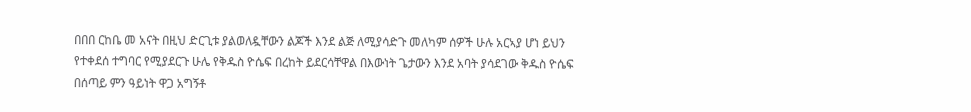በበበ ርከቤ መ አናት በዚህ ድርጊቱ ያልወለዷቸውን ልጆች እንደ ልጅ ለሚያሳድጉ መለካም ሰዎች ሁሉ አርኣያ ሆነ ይህን የተቀደሰ ተግባር የሚያደርጉ ሁሌ የቅዱስ ዮሴፍ በረከት ይደርሳቸዋል በእውነት ጌታውን እንደ አባት ያሳደገው ቅዱስ ዮሴፍ በሰጣይ ምን ዓይነት ዋጋ አግኝቶ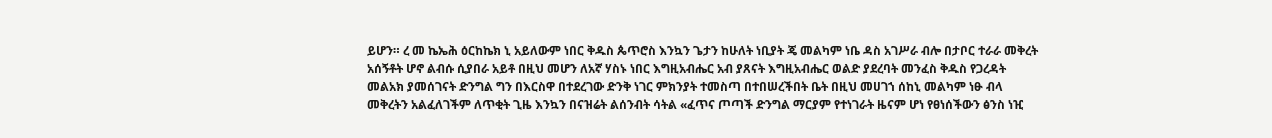ይሆን። ረ መ ኬኤሕ ዕርከኬክ ኒ አይለውም ነበር ቅዱስ ጴጥሮስ እንኳን ጌታን ከሁለት ነቢያት ጄ መልካም ነቤ ዳስ አገሥራ ብሎ በታቦር ተራራ መቅረት አሰኝቶት ሆኖ ልብሱ ሲያበራ አይቶ በዚህ መሆን ለአኛ ሃስኑ ነበር እግዚአብሔር አብ ያጸናት እግዚአብሔር ወልድ ያደረባት መንፈስ ቅዱስ የጋረዳት መልአክ ያመሰገናት ድንግል ግን በእርስዋ በተደረገው ድንቅ ነገር ምክንያት ተመስጣ በተበሠረችበት ቤት በዚህ መሀገኀ ሰከኒ መልካም ነፁ ብላ መቅረትን አልፈለገችም ለጥቂት ጊዜ እንኳን በናዝሬት ልሰንብት ሳትል «ፈጥና ጦጣች ድንግል ማርያም የተነገራት ዜናም ሆነ የፀነሰችውን ፅንስ ነዢ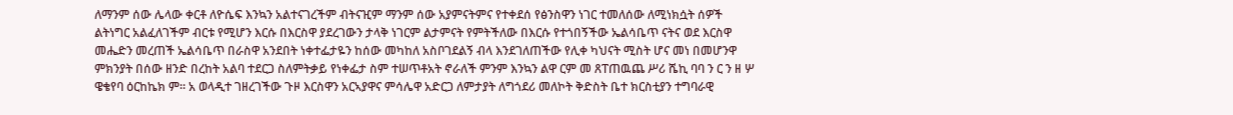ለማንም ሰው ሌላው ቀርቶ ለዮሴፍ እንኳን አልተናገረችም ብትናዢም ማንም ሰው አያምናትምና የተቀደሰ የፅንስዋን ነገር ተመለሰው ለሚነክሷት ሰዎች ልትነግር አልፈለገችም ብርቱ የሚሆን እርሱ በእርስዋ ያደረገውን ታላቅ ነገርም ልታምናት የምትችለው በእርሱ የተጎበኝችው ኤልሳቤጥ ናትና ወደ እርስዋ መሔድን መረጠች ኤልሳቤጥ በራስዋ አንደበት ነቀተፌታዬን ከሰው መካከለ አስቦገደልኝ ብላ እንደገለጠችው የሊቀ ካህናት ሚስት ሆና መነ በመሆንዋ ምክንያት በሰው ዘንድ በረከት አልባ ተደርጋ ስለምትቃይ የነቀፌታ ስም ተሠጥቶአት ኖራለች ምንም እንኳን ልዋ ርም መ ጸፐጠዉጨ ሥሪ ሼኪ ባባ ን ር ን ዘ ሦ ዌቄየባ ዕርከኬክ ም። አ ወላዲተ ገዘረገችው ጉዞ እርስዋን አርኣያዋና ምሳሌዋ አድርጋ ለምታያት ለግጎደሪ መለኮት ቅድስት ቤተ ክርስቲያን ተግባራዊ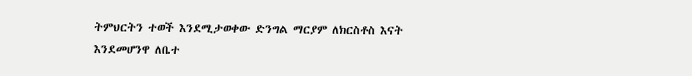ትምህርትን ተወች እንደሚታወቀው ድንግል ማርያም ለክርስቶስ እናት እንደመሆንዋ ለቤተ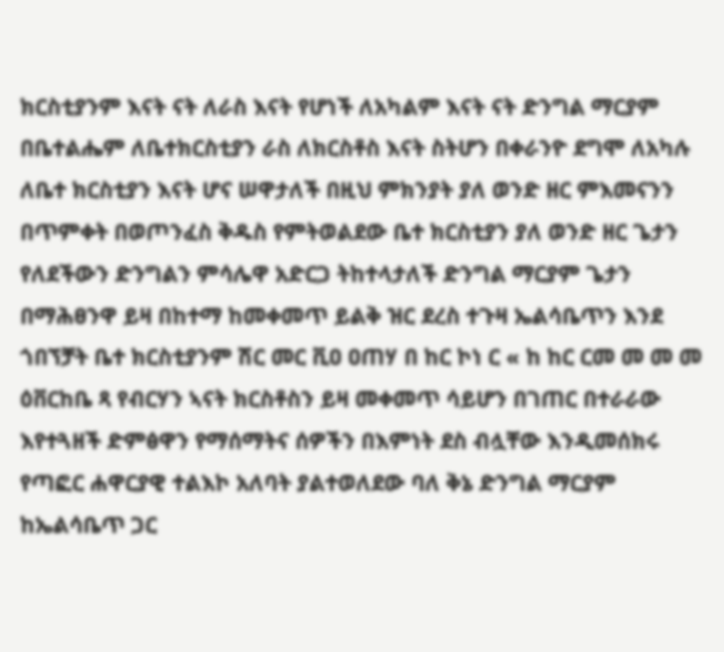ክርስቲያንም እናት ናት ለራስ እናት የሆነች ለአካልም እናት ናት ድንግል ማርያም በቤተልሔም ለቤተክርስቲያን ራስ ለክርስቶስ እናት ስትሆን በቀራንዮ ደግሞ ለአካሉ ለቤተ ክርስቲያን እናት ሆና ሠዋታለች በዚህ ምክንያት ያለ ወንድ ዘር ምእመናንን በጥምቀት በወጦንፈስ ቅዱስ የምትወልደው ቤተ ክርስቲያን ያለ ወንድ ዘር ጌታን የለደችውን ድንግልን ምሳሌዋ አድርጋ ትከተላታለች ድንግል ማርያም ጌታን በማሕፀንዋ ይዛ በከተማ ከመቀመጥ ይልቅ ዝር ደረስ ተጉዛ ኤልሳቤጥን እንደ ጎበኘቻት ቤተ ክርስቲያንም ሽር መር ቪዐ ዐጠሃ በ ከር ኮነ ር « ከ ከር ርመ መ መ መ ዕቨርከቤ ጻ የብርሃን ኣናት ክርስቶስን ይዛ መቀመጥ ሳይሆን በገጠር በተራራው እየተጓዘች ድምፅዋን የማሰማትና ሰዎችን በእምነት ደስ ብሏቸው እንዲመሰክሩ የጣፎር ሐዋርያዊ ተልእኮ አለባት ያልተወለደው ባለ ቅኔ ድንግል ማርያም ከኤልሳቤጥ ጋር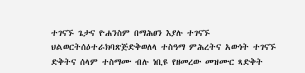ተገናኙ ጌታና ዮሐንስም በማሕፀን እያሉ ተገናኙ ህልወርትሰዕተራክባጽጅድቅወለላ ተስዓማ ምሕረትና አውነት ተገናኙ ድቅትና ሰላም ተስማሙ ብሉ ነቢዩ የዘመረው መዝሙር ጻድቅት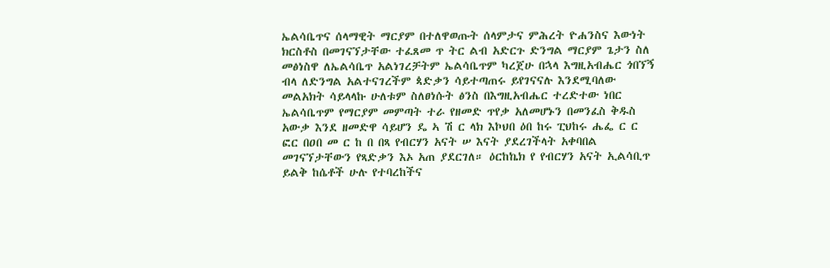ኤልሳቤጥና ሰላማዊት ማርያም በተለዋወጡት ሰላምታና ምሕረት ዮሐንስና እውነት ክርስቶስ በመገናኘታቸው ተፈጸመ ጥ ትር ልብ አድርጉ ድንግል ማርያም ጌታን ስለ መፅነስዋ ለኤልሳቤጥ አልነገረቻትም ኤልሳቤጥም ካረጀሁ በኋላ እግዚአብሔር ጎበኘኝ ብላ ለድንግል አልተናገረችም ጳድቃን ሳይተጣጠሩ ይየገናናሉ እንደሚባለው መልአክት ሳይላላኩ ሁለቱም ስለፀነሱት ፅንስ በእግዚአብሔር ተረድተው ነበር ኤልሳቤጥም የማርያም መምጣት ተራ የዘመድ ጥየቃ አለመሆኑን በመንፈስ ቅዱስ አውቃ እንደ ዘመድዋ ሳይሆን ዴ ኣ ሽ ር ላክ እኮህበ ዕበ ከሩ ፒህከሩ ሔፌ ር ር ፎር በዐበ መ ር ከ በ በጻ የብርሃን አናት ሠ እናት ያደረገችላት አቀባበል መገናኘታቸውን የጻድቃን እኦ አጠ ያደርገለ። ዕርከኬክ የ የብርሃን አናት ኢልሳቢጥ ይልቅ ከሴቶች ሁሉ የተባረከችና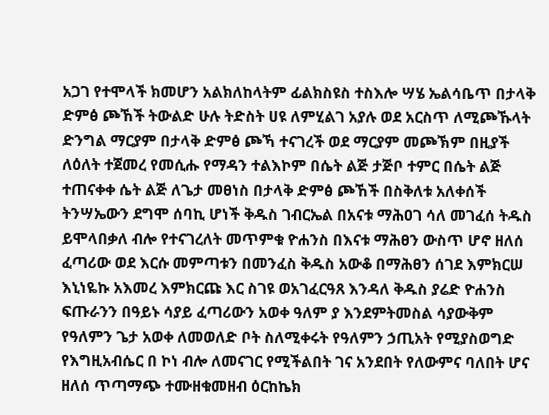አጋገ የተሞላች ክመሆን አልክለከላትም ፊልክስዩስ ተስእሎ ሣሄ ኤልሳቤጥ በታላቅ ድምፅ ጮኸች ትውልድ ሁሉ ትድስት ሀዩ ለምሂልገ አያሉ ወደ አርስጥ ለሚጮኹላት ድንግል ማርያም በታላቅ ድምፅ ጮኻ ተናገረች ወደ ማርያም መጮኽም በዚያች ለዕለት ተጀመረ የመሲሑ የማዳን ተልእኮም በሴት ልጅ ታጅቦ ተምር በሴት ልጅ ተጠናቀቀ ሴት ልጅ ለጌታ መፀነስ በታላቅ ድምፅ ጮኸች በስቅለቱ አለቀሰች ትንሣኤውን ደግሞ ሰባኪ ሆነች ቅዱስ ገብርኤል በአናቱ ማሕዐገ ሳለ መገፈሰ ትዱስ ይሞላበቃለ ብሎ የተናገረለት መጥምቁ ዮሐንስ በእናቱ ማሕፀን ውስጥ ሆኖ ዘለሰ ፈጣሪው ወደ እርሱ መምጣቱን በመንፈስ ቅዱስ አውቆ በማሕፀን ሰገደ እምክርሠ እኒነዬኩ አእመረ እምክርጩ እር ስገዩ ወአገፈርዓጸ እንዳለ ቅዱስ ያሬድ ዮሐንስ ፍጡራንን በዓይኑ ሳያይ ፈጣሪውን አወቀ ዓለም ያ እንደምትመስል ሳያውቅም የዓለምን ጌታ አወቀ ለመወለድ ቦት ስለሚቀሩት የዓለምን ኃጢአት የሚያስወግድ የእግዚአብሴር በ ኮነ ብሎ ለመናገር የሚችልበት ገና አንደበት የለውምና ባለበት ሆና ዘለሰ ጥጣማጭ ተሙዘቁመዘብ ዕርከኬክ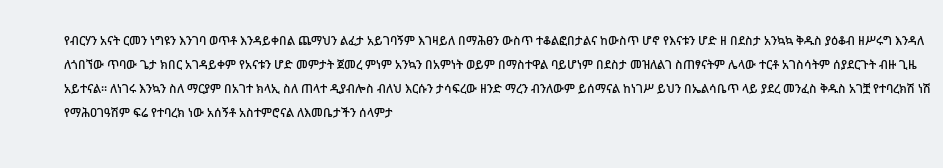የብርሃን አናት ርመን ነግዩን እንገባ ወጥቶ እንዳይቀበል ጨማህን ልፈታ አይገባኝም እገዛይለ በማሕፀን ውስጥ ተቆልፎበታልና ከውስጥ ሆኖ የእናቱን ሆድ ዘ በደስታ አንኳኳ ቅዱስ ያዕቆብ ዘሥሩግ እንዳለ ለጎበኘው ጥባው ጌታ ክበር አገዳይቀም የአናቱን ሆድ መምታት ጀመረ ምነም አንኳን በአምነት ወይም በማስተዋል ባይሆነም በደስታ መዝለልገ ስጠፃናትም ሌላው ተርቶ አገስሳትም ሰያደርጉት ብዙ ጊዜ አይተናል። ለነገሩ እንኳን ስለ ማርያም በአገተ ክላኢ ስለ ጠላተ ዲያብሎስ ብለህ እርሱን ታሳፍረው ዘንድ ማረን ብንለውም ይሰማናል ከነገሥ ይህን በኤልሳቤጥ ላይ ያደረ መንፈስ ቅዱስ አገቿ የተባረክሽ ነሽ የማሕዐገዓሽም ፍሬ የተባረክ ነው አሰኝቶ አስተምሮናል ለእመቤታችን ሰላምታ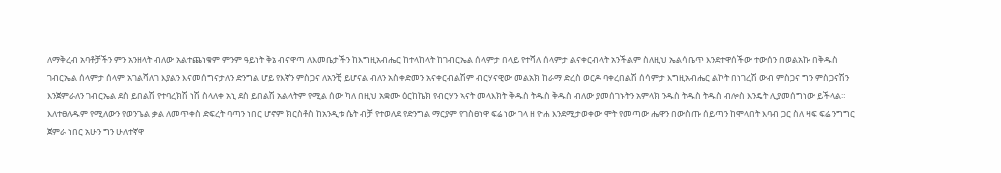ለማቅረብ አባቶቻችን ምን አንዘላት ብለው አልተጨነቁም ምንም ዓይነት ቅኔ ብናዋጣ ለእመቤታችን ከእግዚአብሔር ከተላከላት ከገብርኤል ሰላምታ በላይ የተሻለ ሰላምታ ልናቀርብላት አንችልም ስለዚህ ኤልሳቤጥ እንደተዋሰችው ተውሰን በወልአኩ በቅዱስ ገብርኤል ሰላምታ ሰላም አገልሻለገ እያልን እናመሰግናታለን ድንግል ሆይ የእኛን ምስጋና ለአንቺ ይሆናል ብለን አስቀድመን አናቀርብልሽም ብርሃናዊው መልአክ ከራማ ድረስ ወርዶ ባቀረበልሽ ሰሳምታ እግዚአብሔር ልኮት በነገረሽ ውብ ምስጋና ግን ምስጋናሽን እንጀምራለን ገብርኤል ደስ ይበልሽ የተባረክሽ ነሽ ስላለቀ አኒ ደስ ይበልሽ አልላትም የሚል ሰው ካለ በዚህ አቋሙ ዕርከኬክ የብርሃን ኣናት መላእክት ቅዱስ ትዱስ ቅዱስ ብለው ያመሰገኑትን አምላክ ንዱስ ትዱስ ትዱስ ብሎስ እንዴት ሊያመሰግነው ይችላል። እለተፀለዱም የሚለውን የወንጌል ቃል ለመጥቀስ ድፍረት ባጣን ነበር ሆኖም ክርስቶስ ከአንዲቱ ሴት ብቻ የተወለደ የድንግል ማርያም የገስፀነዋ ፍሬ ነው ገላ ዘ ዮሐ እንደሚታወቀው ሞት የመጣው ሔዋን በውስጡ ሰይጣን ከሞላበት እባብ ጋር ስለ ዛፍ ፍሬ ንግግር ጀምራ ነበር አሁን ግን ሁለተኛዋ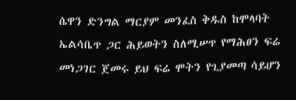ሴዋን ድንግል ማርያም መንፈስ ቅዱስ ከሞላባት ኤልሳቤጥ ጋር ሕይወትን ስለሚሠጥ የማሕፀን ፍሬ መነጋገር ጀመሩ ይህ ፍሬ ሞትን የጊያመጣ ሳይሆን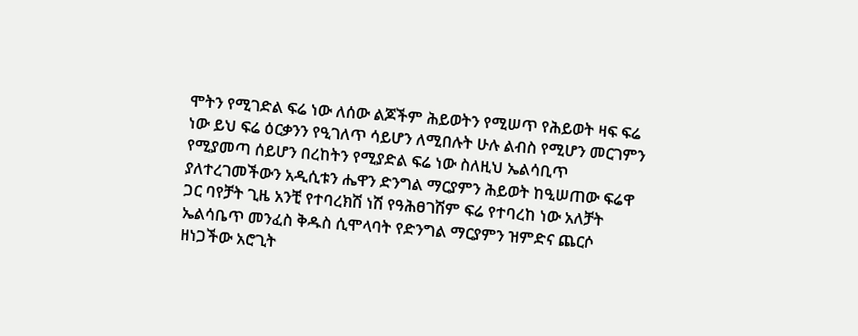ሞትን የሚገድል ፍሬ ነው ለሰው ልጆችም ሕይወትን የሚሠጥ የሕይወት ዛፍ ፍሬ ነው ይህ ፍሬ ዕርቃንን የዒገለጥ ሳይሆን ለሚበሉት ሁሉ ልብስ የሚሆን መርገምን የሚያመጣ ሰይሆን በረከትን የሚያድል ፍሬ ነው ስለዚህ ኤልሳቢጥ ያለተረገመችውን አዲሲቱን ሔዋን ድንግል ማርያምን ሕይወት ከዒሠጠው ፍሬዋ ጋር ባየቻት ጊዜ አንቺ የተባረክሽ ነሽ የዓሕፀገሽም ፍሬ የተባረከ ነው አለቻት ኤልሳቤጥ መንፈስ ቅዱስ ሲሞላባት የድንግል ማርያምን ዝምድና ጨርሶ ዘነጋችው አሮጊት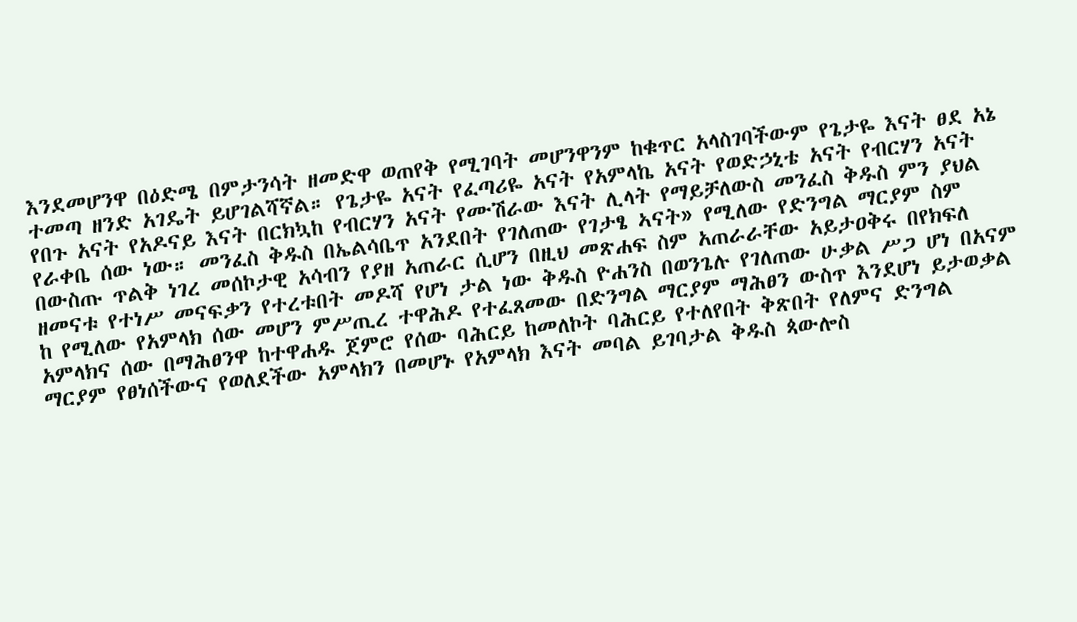እንደመሆንዋ በዕድሜ በምታንሳት ዘመድዋ ወጠየቅ የሚገባት መሆንዋንም ከቁጥር አላስገባችውም የጌታዬ እናት ፀደ አኔ ተመጣ ዘንድ አገዴት ይሆገልሻኛል። የጌታዬ አናት የፈጣሪዬ አናት የአምላኬ አናት የወድኃኒቴ አናት የብርሃን አናት የበጉ አናት የአዶናይ እናት በርክኳከ የብርሃን አናት የሙሽራው እናት ሊላት የማይቻለውስ መንፈስ ቅዱስ ምን ያህል የራቀቤ ሰው ነው። መንፈስ ቅዱስ በኤልሳቤጥ አንደበት የገለጠው የገታፄ ኣናት» የሚለው የድንግል ማርያም ስም በውስጡ ጥልቅ ነገረ መሰኮታዊ አሳብን የያዘ አጠራር ሲሆን በዚህ መጽሐፍ ስም አጠራራቸው አይታዐቅሩ በየክፍለ ዘመናቱ የተነሥ መናፍቃን የተረቱበት መዶሻ የሆነ ታል ነው ቅዱስ ዮሐንስ በወንጌሉ የገለጠው ሁቃል ሥጋ ሆነ በአናም ከ የሚለው የአምላክ ሰው መሆን ምሥጢረ ተዋሕዶ የተፈጸመው በድንግል ማርያም ማሕፀን ውስጥ እንደሆነ ይታወቃል አምላክና ሰው በማሕፀንዋ ከተዋሐዱ ጀምሮ የሰው ባሕርይ ከመለኮት ባሕርይ የተለየበት ቅጽበት የለምና ድንግል ማርያም የፀነሰችውና የወለደችው አምላክን በመሆኑ የአምላክ እናት መባል ይገባታል ቅዱስ ጳውሎስ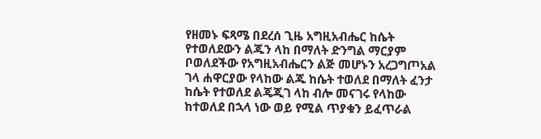የዘመኑ ፍጻሜ በደረሰ ጊዜ አግዚአብሔር ከሴት የተወለደውን ልጁን ላከ በማለት ድንግል ማርያም ቦወለደችው የአግዚአብሔርን ልጅ መሆኑን አረጋግጦአል ገላ ሐዋርያው የላከው ልጁ ከሴት ተወለደ በማለት ፈንታ ከሴት የተወለደ ልጄጂገ ላከ ብሎ መናገሩ የላከው ከተወለደ በኋላ ነው ወይ የሚል ጥያቁን ይፈጥራል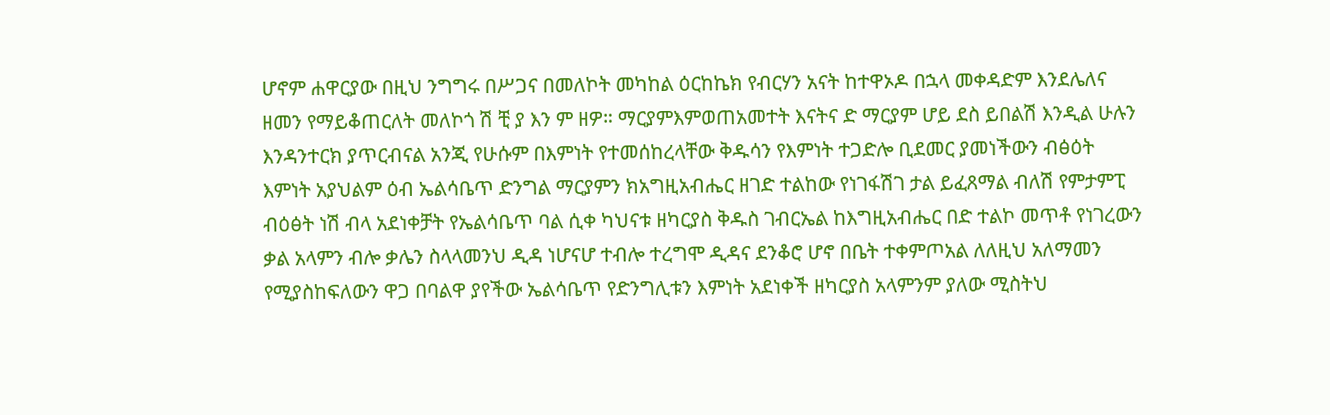ሆኖም ሐዋርያው በዚህ ንግግሩ በሥጋና በመለኮት መካከል ዕርከኬክ የብርሃን አናት ከተዋኦዶ በኋላ መቀዳድም እንደሌለና ዘመን የማይቆጠርለት መለኮጎ ሽ ቺ ያ እን ም ዘዎ። ማርያምእምወጠአመተት እናትና ድ ማርያም ሆይ ደስ ይበልሽ እንዲል ሁሉን እንዳንተርክ ያጥርብናል አንጂ የሁሱም በእምነት የተመሰከረላቸው ቅዱሳን የእምነት ተጋድሎ ቢደመር ያመነችውን ብፅዕት እምነት አያህልም ዕብ ኤልሳቤጥ ድንግል ማርያምን ክአግዚአብሔር ዘገድ ተልከው የነገፋሽገ ታል ይፈጸማል ብለሽ የምታምፒ ብዕፅት ነሽ ብላ አደነቀቻት የኤልሳቤጥ ባል ሲቀ ካህናቱ ዘካርያስ ቅዱስ ገብርኤል ከእግዚአብሔር በድ ተልኮ መጥቶ የነገረውን ቃል አላምን ብሎ ቃሌን ስላላመንህ ዲዳ ነሆናሆ ተብሎ ተረግሞ ዲዳና ደንቆሮ ሆኖ በቤት ተቀምጦአል ለለዚህ አለማመን የሚያስከፍለውን ዋጋ በባልዋ ያየችው ኤልሳቤጥ የድንግሊቱን እምነት አደነቀች ዘካርያስ አላምንም ያለው ሚስትህ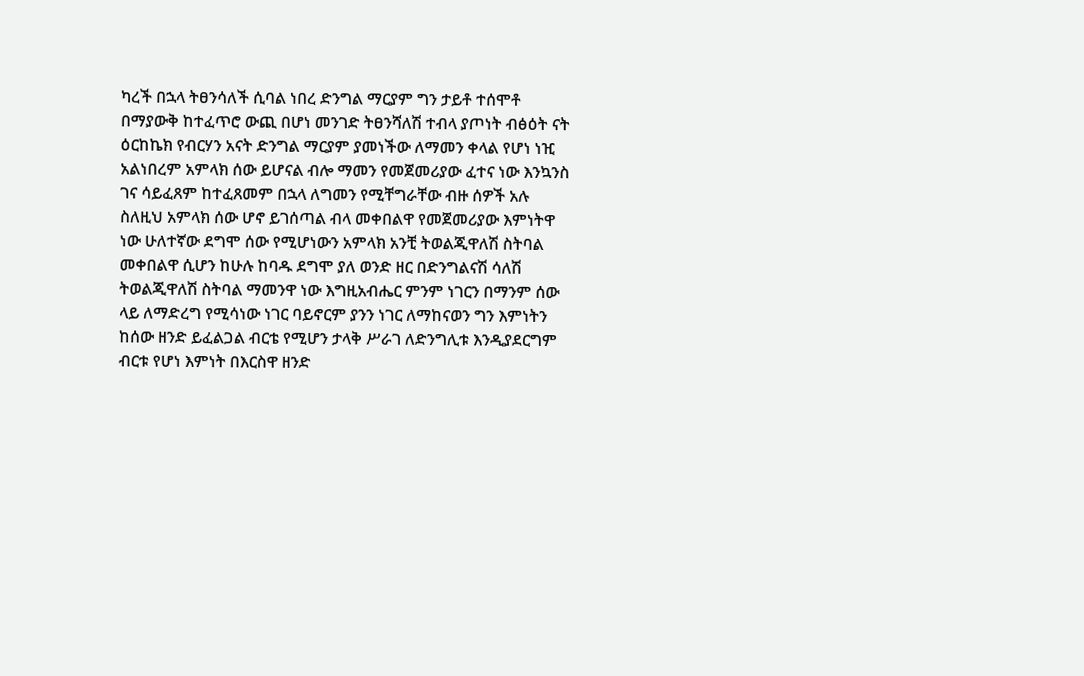ካረች በኋላ ትፀንሳለች ሲባል ነበረ ድንግል ማርያም ግን ታይቶ ተሰሞቶ በማያውቅ ከተፈጥሮ ውጪ በሆነ መንገድ ትፀንሻለሽ ተብላ ያጦነት ብፅዕት ናት ዕርከኬክ የብርሃን አናት ድንግል ማርያም ያመነችው ለማመን ቀላል የሆነ ነዢ አልነበረም አምላክ ሰው ይሆናል ብሎ ማመን የመጀመሪያው ፈተና ነው እንኳንስ ገና ሳይፈጸም ከተፈጸመም በኋላ ለግመን የሚቸግራቸው ብዙ ሰዎች አሉ ስለዚህ አምላክ ሰው ሆኖ ይገሰጣል ብላ መቀበልዋ የመጀመሪያው እምነትዋ ነው ሁለተኛው ደግሞ ሰው የሚሆነውን አምላክ አንቺ ትወልጂዋለሽ ስትባል መቀበልዋ ሲሆን ከሁሉ ከባዱ ደግሞ ያለ ወንድ ዘር በድንግልናሽ ሳለሽ ትወልጂዋለሽ ስትባል ማመንዋ ነው እግዚአብሔር ምንም ነገርን በማንም ሰው ላይ ለማድረግ የሚሳነው ነገር ባይኖርም ያንን ነገር ለማከናወን ግን እምነትን ከሰው ዘንድ ይፈልጋል ብርቴ የሚሆን ታላቅ ሥራገ ለድንግሊቱ እንዲያደርግም ብርቱ የሆነ እምነት በእርስዋ ዘንድ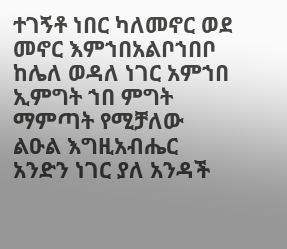ተገኝቶ ነበር ካለመኖር ወደ መኖር እምኀበአልቦኀበቦ ከሌለ ወዳለ ነገር አምኀበ ኢምግት ኀበ ምግት ማምጣት የሚቻለው ልዑል እግዚአብሔር አንድን ነገር ያለ አንዳች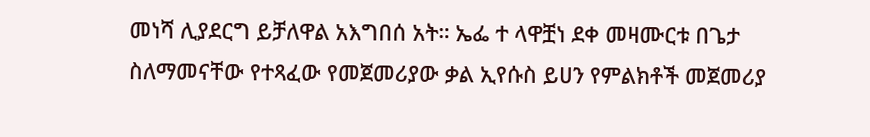መነሻ ሊያደርግ ይቻለዋል አእግበሰ አት። ኤፌ ተ ላዋቿነ ደቀ መዛሙርቱ በጌታ ስለማመናቸው የተጻፈው የመጀመሪያው ቃል ኢየሱስ ይሀን የምልክቶች መጀመሪያ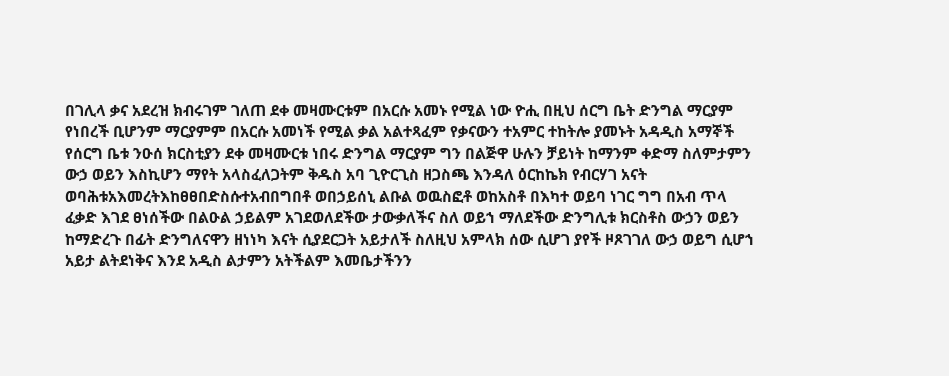በገሊላ ቃና አደረዝ ክብሩገም ገለጠ ደቀ መዛሙርቱም በአርሱ አመኑ የሚል ነው ዮሒ በዚህ ሰርግ ቤት ድንግል ማርያም የነበረች ቢሆንም ማርያምም በአርሱ አመነች የሚል ቃል አልተጻፈም የቃናውን ተአምር ተከትሎ ያመኑት አዳዲስ አማኞች የሰርግ ቤቱ ንዑሰ ክርስቲያን ደቀ መዛሙርቱ ነበሩ ድንግል ማርያም ግን በልጅዋ ሁሉን ቻይነት ከማንም ቀድማ ስለምታምን ውኃ ወይን እስኪሆን ማየት አላስፈለጋትም ቅዱስ አባ ጊዮርጊስ ዘጋስጫ እንዳለ ዕርከኬክ የብርሃገ አናት ወባሕቱአእመረትእከፀፀበድስሱተአብበግበቶ ወበኃይሰኒ ልቡል ወዉስፎቶ ወከአስቶ በእካተ ወይባ ነገር ግግ በአብ ጥላ ፈቃድ እገደ ፀነሰችው በልዑል ኃይልም አገደወለደችው ታውቃለችና ስለ ወይኀ ማለደችው ድንግሊቱ ክርስቶስ ውኃን ወይን ከማድረጉ በፊት ድንግለናዋን ዘነነካ እናት ሲያደርጋት አይታለች ስለዚህ አምላክ ሰው ሲሆገ ያየች ዞጾገገለ ውኃ ወይግ ሲሆኀ አይታ ልትደነቅና እንደ አዲስ ልታምን አትችልም እመቤታችንን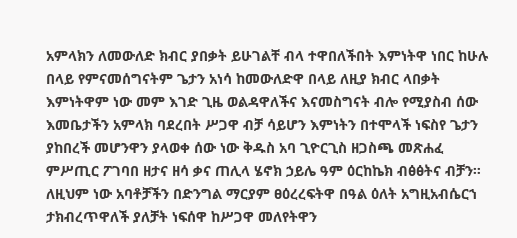አምላክን ለመውለድ ክብር ያበቃት ይሁገልቸ ብላ ተዋበለችበት እምነትዋ ነበር ከሁሉ በላይ የምናመሰግናትም ጌታን አነሳ ከመውለድዋ በላይ ለዚያ ክብር ላበቃት እምነትዋም ነው መም እገድ ጊዜ ወልዳዋለችና እናመስግናት ብሎ የሚያስብ ሰው እመቤታችን አምላክ ባደረበት ሥጋዋ ብቻ ሳይሆን እምነትን በተሞላች ነፍስየ ጌታን ያከበረች መሆንዋን ያላወቀ ሰው ነው ቅዱስ አባ ጊዮርጊስ ዘጋስጫ መጽሐፈ ምሥጢር ፖገባበ ዘታና ዘሳ ቃና ጠሊላ ሄኖክ ኃይሌ ዓም ዕርከኬክ ብፅፅትና ብቻን። ለዚህም ነው አባቶቻችን በድንግል ማርያም ፀዕረረፍትዋ በዓል ዕለት አግዚአብሴርኀ ታክብረጥዋለች ያለቻት ነፍሰዋ ከሥጋዋ መለየትዋን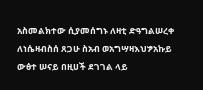አስመልክተው ሲያመሰግኑ ለዛቲ ድዓግልሠረቀ ለነሴዛብስሰ ጸጋሁ ስአብ ወአግሣዛእህፇአኩይ ውፅተ ሠናይ በዚሀች ደገገል ላይ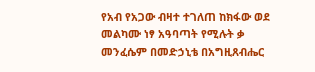የአብ የአጋው ብዛተ ተገለጠ ከክፋው ወደ መልካሙ ነፃ አዓባጣት የሚሉት ቃ መንፈሴም በመድኃኒቴ በአግዚጸብሔር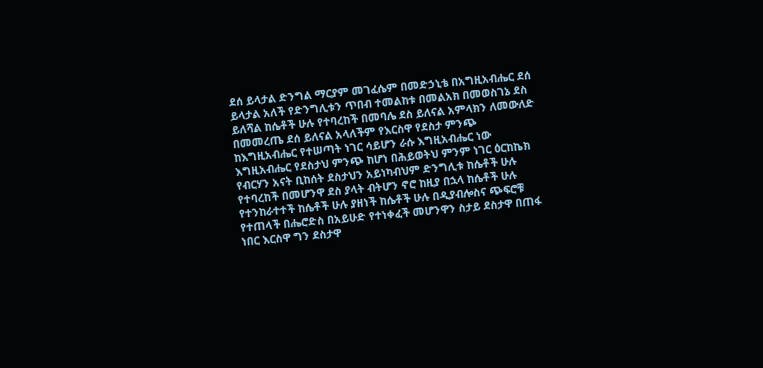ደሰ ይላታል ድንግል ማርያም መገፈሴም በመድኃኒቴ በአግዚአብሔር ደሰ ይላታል አለች የድንግሊቱን ጥበብ ተመልከቱ በመልአክ በመወስገኔ ደስ ይለሻል ከሴቶች ሁሉ የተባረከች በመባሌ ደስ ይለናል አምላክን ለመውለድ በመመረጤ ደሰ ይለናል አላለችም የእርስዋ የደስታ ምንጭ ከእግዚአብሔር የተሠጣት ነገር ሳይሆን ራሱ እግዚአብሔር ነው እግዚአብሔር የደስታህ ምንጭ ከሆነ በሕይወትህ ምንም ነገር ዕርከኬክ የብርሃን አናት ቢከሰት ደስታህን አይነካብህም ድንግሊቱ ከሴቶች ሁሉ የተባረከች በመሆንዋ ደስ ያላት ብትሆን ኖሮ ከዚያ በኋላ ከሴቶች ሁሉ የተንከራተተች ከሴቶች ሁሉ ያዘነች ከሴቶች ሁሉ በዲያብሎስና ጭፍሮቹ የተጠላች በሔሮድስ በአይሁድ የተነቀፈች መሆንዋን ስታይ ደስታዋ በጠፋ ነበር እርስዋ ግን ደስታዋ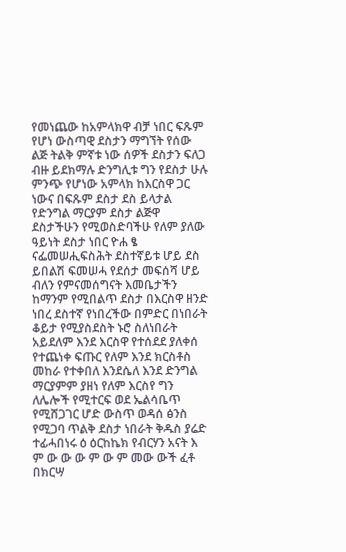የመነጨው ከአምላክዋ ብቻ ነበር ፍጹም የሆነ ውስጣዊ ደስታን ማግኘት የሰው ልጅ ትልቅ ምኛቱ ነው ሰዎች ደስታን ፍለጋ ብዙ ይደክማሉ ድንግሊቱ ግን የደስታ ሁሉ ምንጭ የሆነው አምላክ ከእርስዋ ጋር ነውና በፍጹም ደስታ ደስ ይላታል የድንግል ማርያም ደስታ ልጅዋ ደስታችሁን የሚወስድባችሁ የለም ያለው ዓይነት ደስታ ነበር ዮሐ ፄ ናፌመሠሒፍስሕት ደስተኛይቱ ሆይ ደስ ይበልሽ ፍመሠሓ የደሰታ መፍሰሻ ሆይ ብለን የምናመሰግናት እመቤታችን ከማንም የሚበልጥ ደስታ በእርስዋ ዘንድ ነበረ ደስተኛ የነበረችው በምድር በነበራት ቆይታ የሚያስደስት ኑሮ ስለነበራት አይደለም እንደ እርስዋ የተሰደደ ያለቀሰ የተጨነቀ ፍጡር የለም እንደ ክርስቶስ መከራ የተቀበለ እንደሴለ እንደ ድንግል ማርያምም ያዘነ የለም እርስየ ግን ለሌሎች የሚተርፍ ወደ ኤልሳቤጥ የሚሸጋገር ሆድ ውስጥ ወዳሰ ፅንስ የሚጋባ ጥልቅ ደስታ ነበራት ቅዱስ ያሬድ ተፊሓበነሩ ዕ ዕርከኬክ የብርሃን አናት እ ም ው ው ው ም ው ም መው ውች ፈቶ በክርሣ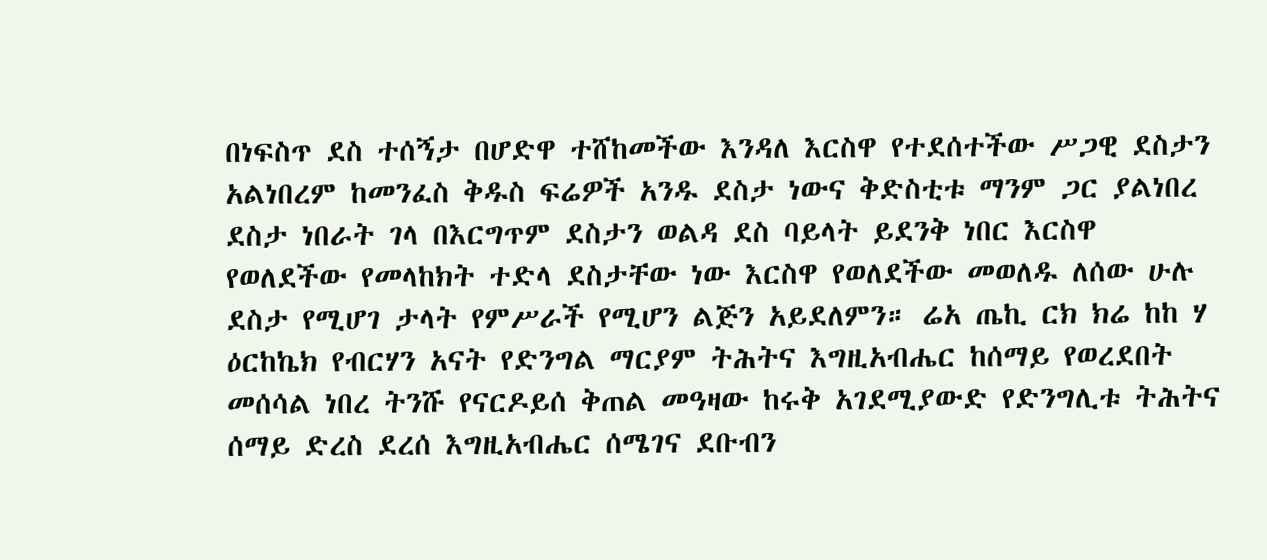በነፍስጥ ደስ ተሰኝታ በሆድዋ ተሸከመችው እንዳለ እርስዋ የተደሰተችው ሥጋዊ ደስታን አልነበረም ከመንፈስ ቅዱስ ፍሬዎች አንዱ ደስታ ነውና ቅድስቲቱ ማንም ጋር ያልነበረ ደስታ ነበራት ገላ በእርግጥም ደስታን ወልዳ ደስ ባይላት ይደንቅ ነበር እርስዋ የወለደችው የመላከክት ተድላ ደስታቸው ነው እርስዋ የወለደችው መወለዱ ለሰው ሁሉ ደስታ የሚሆገ ታላት የምሥራች የሚሆን ልጅን አይደለምን። ሬአ ጤኪ ርክ ክሬ ከከ ሃ ዕርከኬክ የብርሃን አናት የድንግል ማርያም ትሕትና እግዚአብሔር ከሰማይ የወረደበት መሰሳል ነበረ ትንሹ የናርዶይሰ ቅጠል መዓዛው ከሩቅ አገደሚያውድ የድንግሊቱ ትሕትና ሰማይ ድረስ ደረሰ እግዚአብሔር ሰሜገና ደቡብን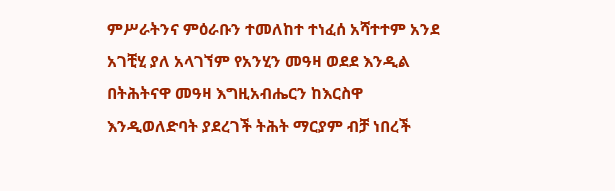ምሥራትንና ምዕራቡን ተመለከተ ተነፈሰ አሻተተም አንደ አገቺሂ ያለ አላገኘም የአንሂን መዓዛ ወደደ እንዲል በትሕትናዋ መዓዛ እግዚአብሔርን ከእርስዋ እንዲወለድባት ያደረገች ትሕት ማርያም ብቻ ነበረች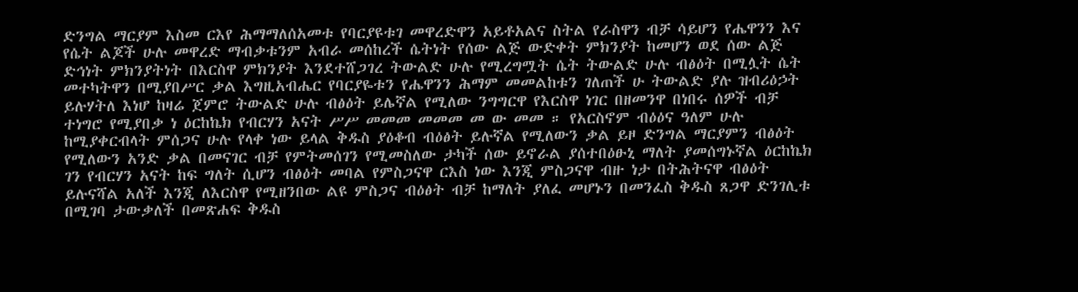ድንግል ማርያም እስመ ርእየ ሕማማለሰአመቱ የባርያዩቱገ መዋረድዋን አይቶአልና ስትል የራስዋን ብቻ ሳይሆን የሔዋንን እና የሴት ልጆች ሁሉ መዋረድ ማብቃቱንም አብራ መሰከረች ሴትነት የሰው ልጅ ውድቀት ምክንያት ከመሆን ወደ ሰው ልጅ ድኅነት ምክንያትነት በእርስዋ ምክንያት እንደተሸጋገረ ትውልድ ሁሉ የሚረግሟት ሴት ትውልድ ሁሉ ብፅዕት በሚሏት ሴት መተካትዋን በሚያበሥር ቃል እግዚአብሔር የባርያዬቱን የሔዋንን ሕማም መመልከቱን ገለጠች ሁ ትውልድ ያሉ ዝብሪዕኃት ይሉሃትለ እነሆ ከዛሬ ጀምሮ ትውልድ ሁሉ ብፅዕት ይሌኛል የሚለው ንግግርዋ የእርስዋ ነገር በዘመንዋ በነበሩ ሰዎች ብቻ ተነግሮ የሚያበቃ ነ ዕርከኬክ የብርሃን አናት ሥሥ መመመ መመመ መ ው መመ ። የአርስኖም ብዕዕና ዓለም ሁሉ ከሚያቀርብላት ምሰጋና ሁሉ የላቀ ነው ይላል ቅዱስ ያዕቆብ ብዕፅት ይሉኛል የሚለውን ቃል ይዞ ድንግል ማርያምን ብፅዕት የሚለውን አንድ ቃል በመናገር ብቻ የምትመሰገን የሚመስለው ታካች ሰው ይኖራል ያሰተበዕፁኒ ማለት ያመሰግኑኛል ዕርከኬክ ገን የብርሃን አናት ከፍ ግለት ሲሆን ብፅዕት መባል የምስጋናዋ ርእስ ነው እንጂ ምስጋናዋ ብዙ ነታ በትሕትናዋ ብፅዕት ይሉናሻል አለች እንጂ ለእርስዋ የሚዘንበው ልዩ ምስጋና ብዕፅት ብቻ ከማለት ያለፈ መሆኑን በመንፈስ ቅዱስ ጸጋዋ ድንገሊቱ በሚገባ ታውቃለች በመጽሐፍ ቅዱስ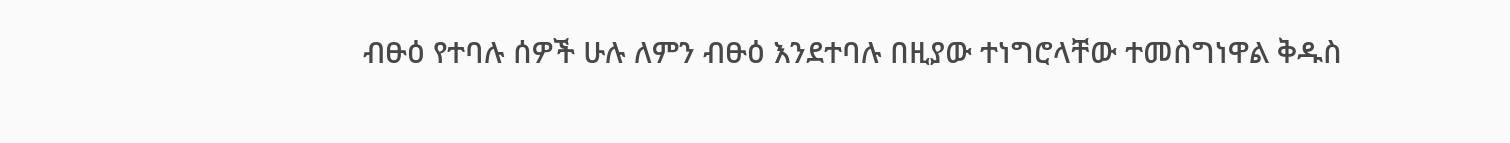ብፁዕ የተባሉ ሰዎች ሁሉ ለምን ብፁዕ እንደተባሉ በዚያው ተነግሮላቸው ተመስግነዋል ቅዱስ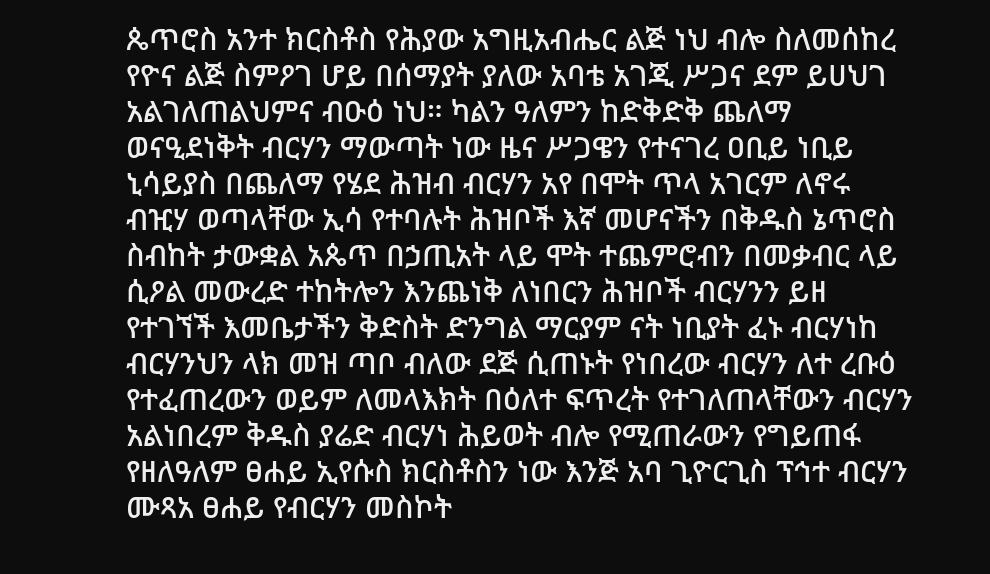ጴጥሮስ አንተ ክርስቶስ የሕያው አግዚአብሔር ልጅ ነህ ብሎ ስለመሰከረ የዮና ልጅ ስምዖገ ሆይ በሰማያት ያለው አባቴ አገጂ ሥጋና ደም ይሀህገ አልገለጠልህምና ብዑዕ ነህ። ካልን ዓለምን ከድቅድቅ ጨለማ ወናዒደነቅት ብርሃን ማውጣት ነው ዜና ሥጋዌን የተናገረ ዐቢይ ነቢይ ኒሳይያስ በጨለማ የሄደ ሕዝብ ብርሃን አየ በሞት ጥላ አገርም ለኖሩ ብዢሃ ወጣላቸው ኢሳ የተባሉት ሕዝቦች እኛ መሆናችን በቅዱስ ኔጥሮስ ስብከት ታውቋል አጴጥ በኃጢአት ላይ ሞት ተጨምሮብን በመቃብር ላይ ሲዖል መውረድ ተከትሎን እንጨነቅ ለነበርን ሕዝቦች ብርሃንን ይዘ የተገኘች እመቤታችን ቅድስት ድንግል ማርያም ናት ነቢያት ፈኑ ብርሃነከ ብርሃንህን ላክ መዝ ጣቦ ብለው ደጅ ሲጠኑት የነበረው ብርሃን ለተ ረቡዕ የተፈጠረውን ወይም ለመላእክት በዕለተ ፍጥረት የተገለጠላቸውን ብርሃን አልነበረም ቅዱስ ያሬድ ብርሃነ ሕይወት ብሎ የሚጠራውን የግይጠፋ የዘለዓለም ፀሐይ ኢየሱስ ክርስቶስን ነው እንጅ አባ ጊዮርጊስ ፕኅተ ብርሃን ሙጻአ ፀሐይ የብርሃን መስኮት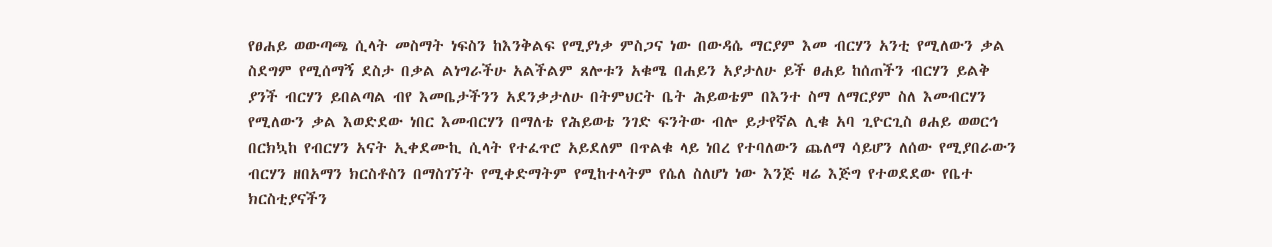የፀሐይ ወውጣጫ ሲላት መስማት ነፍስን ከእንቅልፍ የሚያነቃ ምስጋና ነው በውዳሴ ማርያም እመ ብርሃን አንቲ የሚለውን ቃል ስደግም የሚሰማኝ ደስታ በቃል ልነግራችሁ አልችልም ጸሎቱን አቁሜ በሐይን አያታለሁ ይች ፀሐይ ከሰጠችን ብርሃን ይልቅ ያንች ብርሃን ይበልጣል ብየ እመቤታችንን አደንቃታለሁ በትምህርት ቤት ሕይወቴም በእንተ ስማ ለማርያም ስለ እመብርሃን የሚለውን ቃል እወድደው ነበር እመብርሃን በማለቴ የሕይወቴ ንገድ ፍንትው ብሎ ይታየኛል ሊቁ አባ ጊዮርጊስ ፀሐይ ወወርኅ በርክኳከ የብርሃን አናት ኢቀደሙኪ ሲላት የተፈጥሮ አይደለም በጥልቁ ላይ ነበረ የተባለውን ጨለማ ሳይሆን ለሰው የሚያበራውን ብርሃን ዘበአማን ክርስቶስን በማስገኘት የሚቀድማትም የሚከተላትም የሴለ ስለሆነ ነው እንጅ ዛሬ እጅግ የተወደደው የቤተ ክርስቲያናችን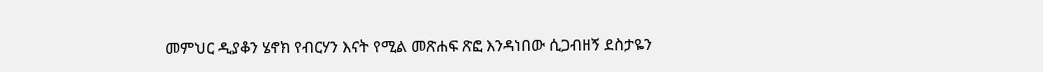መምህር ዲያቆን ሄኖክ የብርሃን እናት የሚል መጽሐፍ ጽፎ እንዳነበው ሲጋብዘኝ ደስታዬን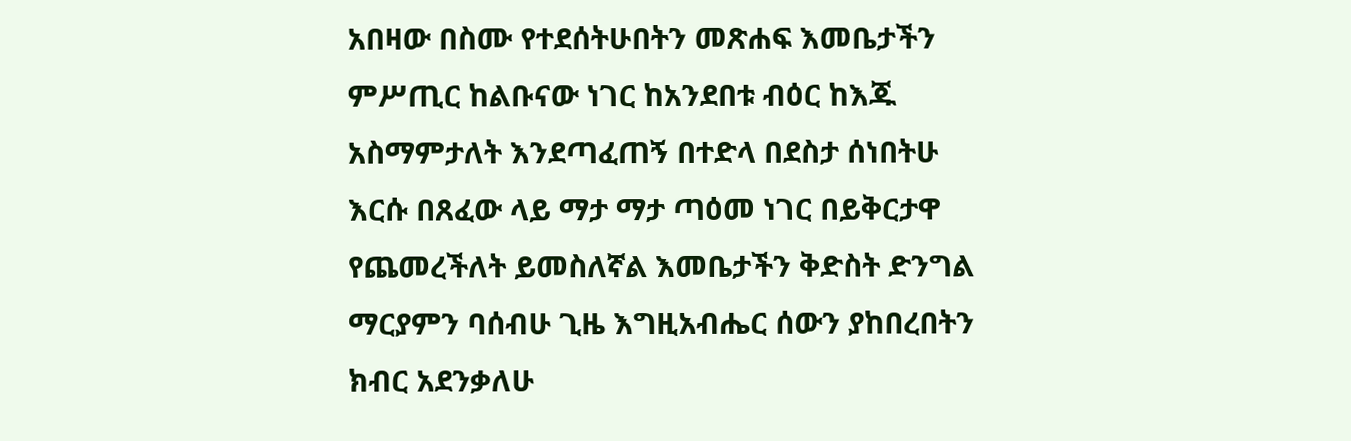አበዛው በስሙ የተደሰትሁበትን መጽሐፍ እመቤታችን ምሥጢር ከልቡናው ነገር ከአንደበቱ ብዕር ከእጁ አስማምታለት እንደጣፈጠኝ በተድላ በደስታ ሰነበትሁ እርሱ በጸፈው ላይ ማታ ማታ ጣዕመ ነገር በይቅርታዋ የጨመረችለት ይመስለኛል እመቤታችን ቅድስት ድንግል ማርያምን ባሰብሁ ጊዜ እግዚአብሔር ሰውን ያከበረበትን ክብር አደንቃለሁ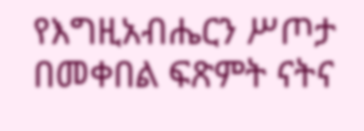የእግዚአብሔርን ሥጦታ በመቀበል ፍጽምት ናትና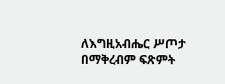ለእግዚአብሔር ሥጦታ በማቅረብም ፍጽምት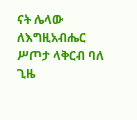ናት ሌላው ለእግዚአብሔር ሥጦታ ላቅርብ ባለ ጊዜ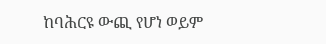ከባሕርዩ ውጪ የሆነ ወይም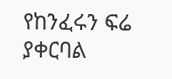የከንፈሩን ፍሬ ያቀርባል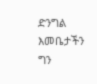ድንግል እመቤታችን ግን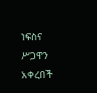ነፍስና ሥጋዋን አቀረበች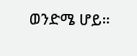ወንድሜ ሆይ።